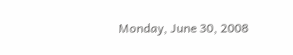Monday, June 30, 2008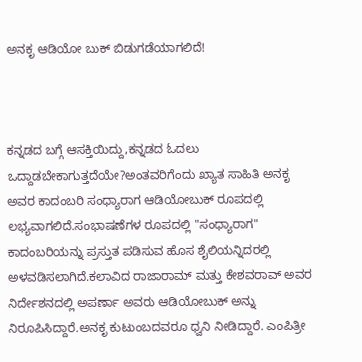ಅನಕೃ ಆಡಿಯೋ ಬುಕ್ ಬಿಡುಗಡೆಯಾಗಲಿದೆ!



ಕನ್ನಡದ ಬಗ್ಗೆ ಆಸಕ್ತಿಯಿದ್ದು,ಕನ್ನಡದ ಓದಲು ಒದ್ದಾಡಬೇಕಾಗುತ್ತದೆಯೇ?ಅಂತವರಿಗೆಂದು ಖ್ಯಾತ ಸಾಹಿತಿ ಅನಕೃ ಅವರ ಕಾದಂಬರಿ ಸಂಧ್ಯಾರಾಗ ಆಡಿಯೋಬುಕ್ ರೂಪದಲ್ಲಿ ಲಭ್ಯವಾಗಲಿದೆ.ಸಂಭಾಷಣೆಗಳ ರೂಪದಲ್ಲಿ "ಸಂಧ್ಯಾರಾಗ" ಕಾದಂಬರಿಯನ್ನು ಪ್ರಸ್ತುತ ಪಡಿಸುವ ಹೊಸ ಶೈಲಿಯನ್ನಿದರಲ್ಲಿ ಅಳವಡಿಸಲಾಗಿದೆ.ಕಲಾವಿದ ರಾಜಾರಾಮ್ ಮತ್ತು ಕೇಶವರಾವ್ ಅವರ ನಿರ್ದೇಶನದಲ್ಲಿ ಅಪರ್ಣಾ ಅವರು ಆಡಿಯೋಬುಕ್ ಅನ್ನು ನಿರೂಪಿಸಿದ್ದಾರೆ.ಅನಕೃ ಕುಟುಂಬದವರೂ ಧ್ವನಿ ನೀಡಿದ್ದಾರೆ. ಎಂಪಿತ್ರೀ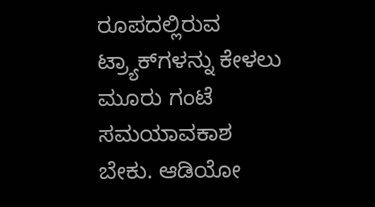ರೂಪದಲ್ಲಿರುವ ಟ್ರ್ಯಾಕ್‍ಗಳನ್ನು ಕೇಳಲು ಮೂರು ಗಂಟೆ ಸಮಯಾವಕಾಶ ಬೇಕು. ಆಡಿಯೋ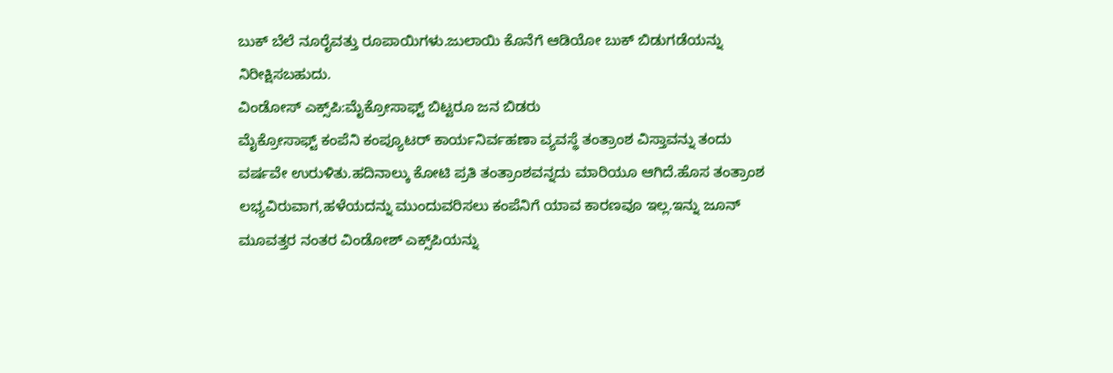ಬುಕ್ ಬೆಲೆ ನೂರೈವತ್ತು ರೂಪಾಯಿಗಳು.ಜುಲಾಯಿ ಕೊನೆಗೆ ಆಡಿಯೋ ಬುಕ್ ಬಿಡುಗಡೆಯನ್ನು ನಿರೀಕ್ಷಿಸಬಹುದು.
ವಿಂಡೋಸ್ ಎಕ್ಸ್‌ಪಿ:ಮೈಕ್ರೋಸಾಫ್ಟ್ ಬಿಟ್ಟರೂ ಜನ ಬಿಡರು
ಮೈಕ್ರೋಸಾಫ್ಟ್ ಕಂಪೆನಿ ಕಂಪ್ಯೂಟರ್ ಕಾರ್ಯನಿರ್ವಹಣಾ ವ್ಯವಸ್ಥೆ ತಂತ್ರಾಂಶ ವಿಸ್ತಾವನ್ನು ತಂದು ವರ್ಷವೇ ಉರುಳಿತು.ಹದಿನಾಲ್ಕು ಕೋಟಿ ಪ್ರತಿ ತಂತ್ರಾಂಶವನ್ನದು ಮಾರಿಯೂ ಆಗಿದೆ.ಹೊಸ ತಂತ್ರಾಂಶ ಲಭ್ಯವಿರುವಾಗ,ಹಳೆಯದನ್ನು ಮುಂದುವರಿಸಲು ಕಂಪೆನಿಗೆ ಯಾವ ಕಾರಣವೂ ಇಲ್ಲ.ಇನ್ನು ಜೂನ್ ಮೂವತ್ತರ ನಂತರ ವಿಂಡೋಶ್ ಎಕ್ಸ್‌ಪಿಯನ್ನು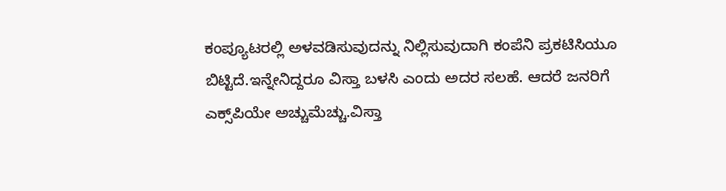ಕಂಪ್ಯೂಟರಲ್ಲಿ ಅಳವಡಿಸುವುದನ್ನು ನಿಲ್ಲಿಸುವುದಾಗಿ ಕಂಪೆನಿ ಪ್ರಕಟಿಸಿಯೂ ಬಿಟ್ಟಿದೆ.ಇನ್ನೇನಿದ್ದರೂ ವಿಸ್ತಾ ಬಳಸಿ ಎಂದು ಅದರ ಸಲಹೆ. ಆದರೆ ಜನರಿಗೆ ಎಕ್ಸ್‌ಪಿಯೇ ಅಚ್ಚುಮೆಚ್ಚು.ವಿಸ್ತಾ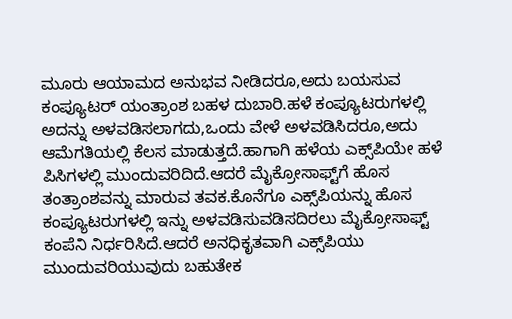ಮೂರು ಆಯಾಮದ ಅನುಭವ ನೀಡಿದರೂ,ಅದು ಬಯಸುವ ಕಂಪ್ಯೂಟರ್ ಯಂತ್ರಾಂಶ ಬಹಳ ದುಬಾರಿ.ಹಳೆ ಕಂಪ್ಯೂಟರುಗಳಲ್ಲಿ ಅದನ್ನು ಅಳವಡಿಸಲಾಗದು,ಒಂದು ವೇಳೆ ಅಳವಡಿಸಿದರೂ,ಅದು ಆಮೆಗತಿಯಲ್ಲಿ ಕೆಲಸ ಮಾಡುತ್ತದೆ.ಹಾಗಾಗಿ ಹಳೆಯ ಎಕ್ಸ್‌ಪಿಯೇ ಹಳೆ ಪಿಸಿಗಳಲ್ಲಿ ಮುಂದುವರಿದಿದೆ.ಆದರೆ ಮೈಕ್ರೋಸಾಫ್ಟ್‌ಗೆ ಹೊಸ ತಂತ್ರಾಂಶವನ್ನು ಮಾರುವ ತವಕ.ಕೊನೆಗೂ ಎಕ್ಸ್‌ಪಿಯನ್ನು ಹೊಸ ಕಂಪ್ಯೂಟರುಗಳಲ್ಲಿ ಇನ್ನು ಅಳವಡಿಸುವಡಿಸದಿರಲು ಮೈಕ್ರೋಸಾಫ್ಟ್ ಕಂಪೆನಿ ನಿರ್ಧರಿಸಿದೆ.ಆದರೆ ಅನಧಿಕೃತವಾಗಿ ಎಕ್ಸ್‌ಪಿಯು ಮುಂದುವರಿಯುವುದು ಬಹುತೇಕ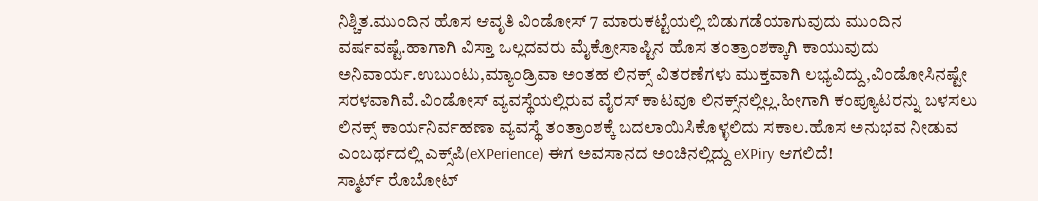ನಿಶ್ಚಿತ.ಮುಂದಿನ ಹೊಸ ಆವೃತಿ ವಿಂಡೋಸ್ 7 ಮಾರುಕಟ್ಟೆಯಲ್ಲಿ ಬಿಡುಗಡೆಯಾಗುವುದು ಮುಂದಿನ ವರ್ಷವಷ್ಟೆ.ಹಾಗಾಗಿ ವಿಸ್ತಾ ಒಲ್ಲದವರು ಮೈಕ್ರೋಸಾಪ್ಟಿನ ಹೊಸ ತಂತ್ರಾಂಶಕ್ಕಾಗಿ ಕಾಯುವುದು ಅನಿವಾರ್ಯ.ಉಬುಂಟು,ಮ್ಯಾಂಡ್ರಿವಾ ಅಂತಹ ಲಿನಕ್ಸ್ ವಿತರಣೆಗಳು ಮುಕ್ತವಾಗಿ ಲಭ್ಯವಿದ್ದು,ವಿಂಡೋಸಿನಷ್ಟೇ ಸರಳವಾಗಿವೆ.ವಿಂಡೋಸ್ ವ್ಯವಸ್ಥೆಯಲ್ಲಿರುವ ವೈರಸ್ ಕಾಟವೂ ಲಿನಕ್ಸ್‌ನಲ್ಲಿಲ್ಲ.ಹೀಗಾಗಿ ಕಂಪ್ಯೂಟರನ್ನು ಬಳಸಲು ಲಿನಕ್ಸ್ ಕಾರ್ಯನಿರ್ವಹಣಾ ವ್ಯವಸ್ಥೆ ತಂತ್ರಾಂಶಕ್ಕೆ ಬದಲಾಯಿಸಿಕೊಳ್ಳಲಿದು ಸಕಾಲ.ಹೊಸ ಅನುಭವ ನೀಡುವ ಎಂಬರ್ಥದಲ್ಲಿ ಎಕ್ಸ್‌ಪಿ(eXPerience) ಈಗ ಅವಸಾನದ ಅಂಚಿನಲ್ಲಿದ್ದು eXPiry ಆಗಲಿದೆ!
ಸ್ಮಾರ್ಟ್ ರೊಬೋಟ್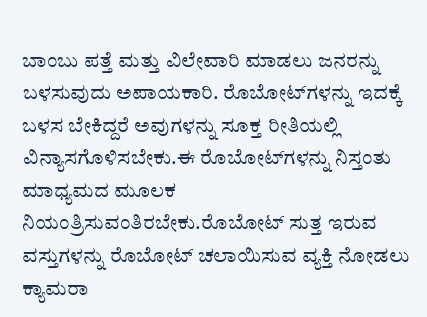ಬಾಂಬು ಪತ್ತೆ ಮತ್ತು ವಿಲೇವಾರಿ ಮಾಡಲು ಜನರನ್ನು ಬಳಸುವುದು ಅಪಾಯಕಾರಿ. ರೊಬೋಟ್‌ಗಳನ್ನು ಇದಕ್ಕೆ ಬಳಸ ಬೇಕಿದ್ದರೆ ಅವುಗಳನ್ನು ಸೂಕ್ತ ರೀತಿಯಲ್ಲಿ ವಿನ್ಯಾಸಗೊಳಿಸಬೇಕು.ಈ ರೊಬೋಟ್‌ಗಳನ್ನು ನಿಸ್ತಂತು ಮಾಧ್ಯಮದ ಮೂಲಕ ನಿಯಂತ್ರಿಸುವಂತಿರಬೇಕು.ರೊಬೋಟ್ ಸುತ್ತ ಇರುವ ವಸ್ತುಗಳನ್ನು ರೊಬೋಟ್ ಚಲಾಯಿಸುವ ವ್ಯಕ್ತಿ ನೋಡಲು ಕ್ಯಾಮರಾ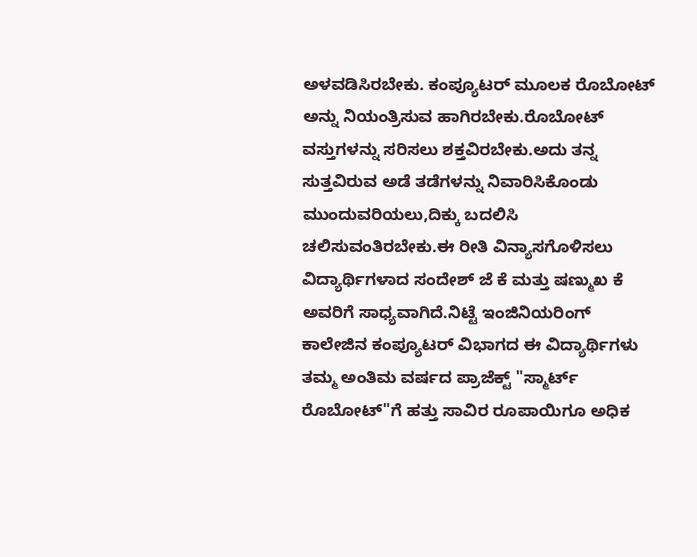ಅಳವಡಿಸಿರಬೇಕು. ಕಂಪ್ಯೂಟರ್ ಮೂಲಕ ರೊಬೋಟ್ ಅನ್ನು ನಿಯಂತ್ರಿಸುವ ಹಾಗಿರಬೇಕು.ರೊಬೋಟ್ ವಸ್ತುಗಳನ್ನು ಸರಿಸಲು ಶಕ್ತವಿರಬೇಕು.ಅದು ತನ್ನ ಸುತ್ತವಿರುವ ಅಡೆ ತಡೆಗಳನ್ನು ನಿವಾರಿಸಿಕೊಂಡು ಮುಂದುವರಿಯಲು,ದಿಕ್ಕು ಬದಲಿಸಿ ಚಲಿಸುವಂತಿರಬೇಕು.ಈ ರೀತಿ ವಿನ್ಯಾಸಗೊಳಿಸಲು ವಿದ್ಯಾರ್ಥಿಗಳಾದ ಸಂದೇಶ್ ಜೆ ಕೆ ಮತ್ತು ಷಣ್ಮುಖ ಕೆ ಅವರಿಗೆ ಸಾಧ್ಯವಾಗಿದೆ.ನಿಟ್ಟೆ ಇಂಜಿನಿಯರಿಂಗ್ ಕಾಲೇಜಿನ ಕಂಪ್ಯೂಟರ್ ವಿಭಾಗದ ಈ ವಿದ್ಯಾರ್ಥಿಗಳು ತಮ್ಮ ಅಂತಿಮ ವರ್ಷದ ಪ್ರಾಜೆಕ್ಟ್ "ಸ್ಮಾರ್ಟ್ ರೊಬೋಟ್"ಗೆ ಹತ್ತು ಸಾವಿರ ರೂಪಾಯಿಗೂ ಅಧಿಕ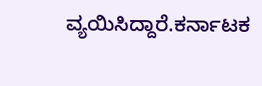ವ್ಯಯಿಸಿದ್ದಾರೆ.ಕರ್ನಾಟಕ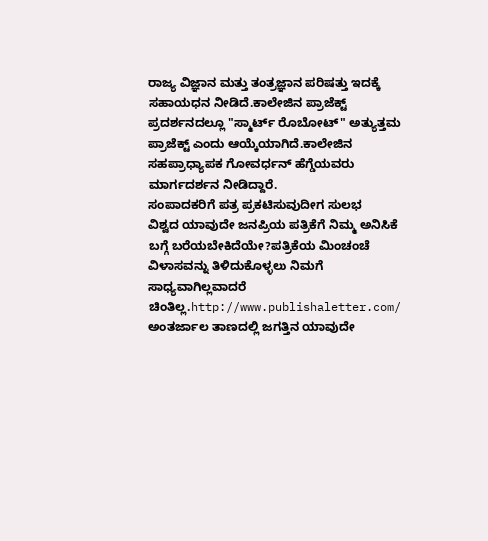ರಾಜ್ಯ ವಿಜ್ಞಾನ ಮತ್ತು ತಂತ್ರಜ್ಞಾನ ಪರಿಷತ್ತು ಇದಕ್ಕೆ ಸಹಾಯಧನ ನೀಡಿದೆ.ಕಾಲೇಜಿನ ಪ್ರಾಜೆಕ್ಟ್ ಪ್ರದರ್ಶನದಲ್ಲೂ "ಸ್ಮಾರ್ಟ್ ರೊಬೋಟ್" ಅತ್ಯುತ್ತಮ ಪ್ರಾಜೆಕ್ಟ್ ಎಂದು ಆಯ್ಕೆಯಾಗಿದೆ.ಕಾಲೇಜಿನ ಸಹಪ್ರಾಧ್ಯಾಪಕ ಗೋವರ್ಧನ್ ಹೆಗ್ಡೆಯವರು ಮಾರ್ಗದರ್ಶನ ನೀಡಿದ್ದಾರೆ.
ಸಂಪಾದಕರಿಗೆ ಪತ್ರ ಪ್ರಕಟಿಸುವುದೀಗ ಸುಲಭ
ವಿಶ್ವದ ಯಾವುದೇ ಜನಪ್ರಿಯ ಪತ್ರಿಕೆಗೆ ನಿಮ್ಮ ಅನಿಸಿಕೆ ಬಗ್ಗೆ ಬರೆಯಬೇಕಿದೆಯೇ?ಪತ್ರಿಕೆಯ ಮಿಂಚಂಚೆ ವಿಳಾಸವನ್ನು ತಿಳಿದುಕೊಳ್ಳಲು ನಿಮಗೆ ಸಾಧ್ಯವಾಗಿಲ್ಲವಾದರೆ ಚಿಂತಿಲ್ಲ.http://www.publishaletter.com/ ಅಂತರ್ಜಾಲ ತಾಣದಲ್ಲಿ ಜಗತ್ತಿನ ಯಾವುದೇ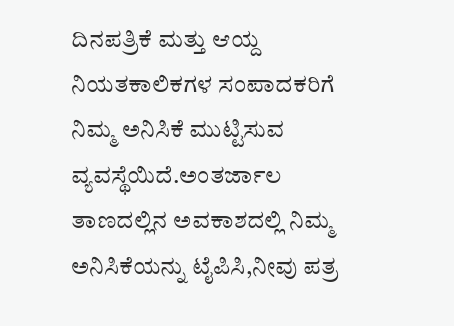ದಿನಪತ್ರಿಕೆ ಮತ್ತು ಆಯ್ದ ನಿಯತಕಾಲಿಕಗಳ ಸಂಪಾದಕರಿಗೆ ನಿಮ್ಮ ಅನಿಸಿಕೆ ಮುಟ್ಟಿಸುವ ವ್ಯವಸ್ಥೆಯಿದೆ.ಅಂತರ್ಜಾಲ ತಾಣದಲ್ಲಿನ ಅವಕಾಶದಲ್ಲಿ ನಿಮ್ಮ ಅನಿಸಿಕೆಯನ್ನು ಟೈಪಿಸಿ,ನೀವು ಪತ್ರ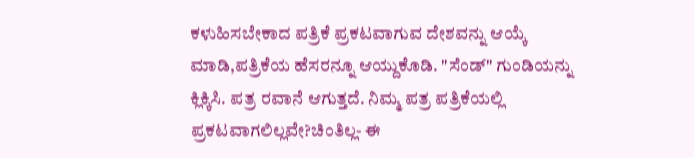ಕಳುಹಿಸಬೇಕಾದ ಪತ್ರಿಕೆ ಪ್ರಕಟವಾಗುವ ದೇಶವನ್ನು ಆಯ್ಕೆ ಮಾಡಿ,ಪತ್ರಿಕೆಯ ಹೆಸರನ್ನೂ ಆಯ್ದುಕೊಡಿ. "ಸೆಂಡ್" ಗುಂಡಿಯನ್ನು ಕ್ಲಿಕ್ಕಿಸಿ. ಪತ್ರ ರವಾನೆ ಆಗುತ್ತದೆ. ನಿಮ್ಮ ಪತ್ರ ಪತ್ರಿಕೆಯಲ್ಲಿ ಪ್ರಕಟವಾಗಲಿಲ್ಲವೇ?ಚಿಂತಿಲ್ಲ- ಈ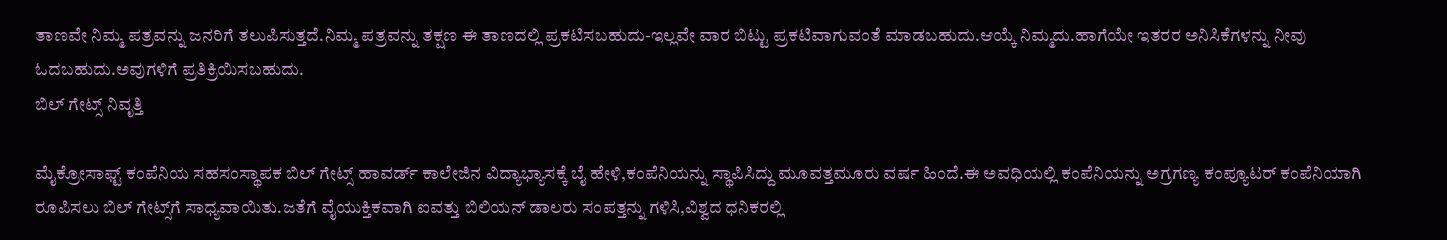ತಾಣವೇ ನಿಮ್ಮ ಪತ್ರವನ್ನು ಜನರಿಗೆ ತಲುಪಿಸುತ್ತದೆ.ನಿಮ್ಮ ಪತ್ರವನ್ನು ತಕ್ಷಣ ಈ ತಾಣದಲ್ಲಿ ಪ್ರಕಟಿಸಬಹುದು-ಇಲ್ಲವೇ ವಾರ ಬಿಟ್ಟು ಪ್ರಕಟಿವಾಗುವಂತೆ ಮಾಡಬಹುದು.ಆಯ್ಕೆ ನಿಮ್ಮದು.ಹಾಗೆಯೇ ಇತರರ ಅನಿಸಿಕೆಗಳನ್ನು ನೀವು ಓದಬಹುದು.ಅವುಗಳಿಗೆ ಪ್ರತಿಕ್ರಿಯಿಸಬಹುದು.
ಬಿಲ್ ಗೇಟ್ಸ್ ನಿವೃತ್ತಿ

ಮೈಕ್ರೋಸಾಫ್ಟ್ ಕಂಪೆನಿಯ ಸಹಸಂಸ್ಥಾಪಕ ಬಿಲ್ ಗೇಟ್ಸ್ ಹಾವರ್ಡ್ ಕಾಲೇಜಿನ ವಿದ್ಯಾಭ್ಯಾಸಕ್ಕೆ ಬೈ ಹೇಳಿ,ಕಂಪೆನಿಯನ್ನು ಸ್ಥಾಪಿಸಿದ್ದು ಮೂವತ್ತಮೂರು ವರ್ಷ ಹಿಂದೆ.ಈ ಅವಧಿಯಲ್ಲಿ ಕಂಪೆನಿಯನ್ನು ಅಗ್ರಗಣ್ಯ ಕಂಪ್ಯೂಟರ್ ಕಂಪೆನಿಯಾಗಿ ರೂಪಿಸಲು ಬಿಲ್ ಗೇಟ್ಸ್‌ಗೆ ಸಾಧ್ಯವಾಯಿತು.ಜತೆಗೆ ವೈಯುಕ್ತಿಕವಾಗಿ ಐವತ್ತು ಬಿಲಿಯನ್ ಡಾಲರು ಸಂಪತ್ತನ್ನು ಗಳಿಸಿ,ವಿಶ್ವದ ಧನಿಕರಲ್ಲಿ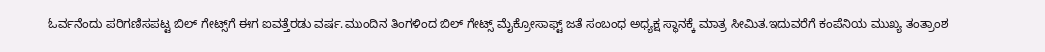ಓರ್ವನೆಂದು ಪರಿಗಣಿಸಪಟ್ಟ ಬಿಲ್ ಗೇಟ್ಸ್‌ಗೆ ಈಗ ಐವತ್ತೆರಡು ವರ್ಷ.ಮುಂದಿನ ತಿಂಗಳಿಂದ ಬಿಲ್ ಗೇಟ್ಸ್ ಮೈಕ್ರೋಸಾಫ್ಟ್‌ ಜತೆ ಸಂಬಂಧ ಅಧ್ಯಕ್ಷ ಸ್ಥಾನಕ್ಕೆ ಮಾತ್ರ ಸೀಮಿತ.ಇದುವರೆಗೆ ಕಂಪೆನಿಯ ಮುಖ್ಯ ತಂತ್ರಾಂಶ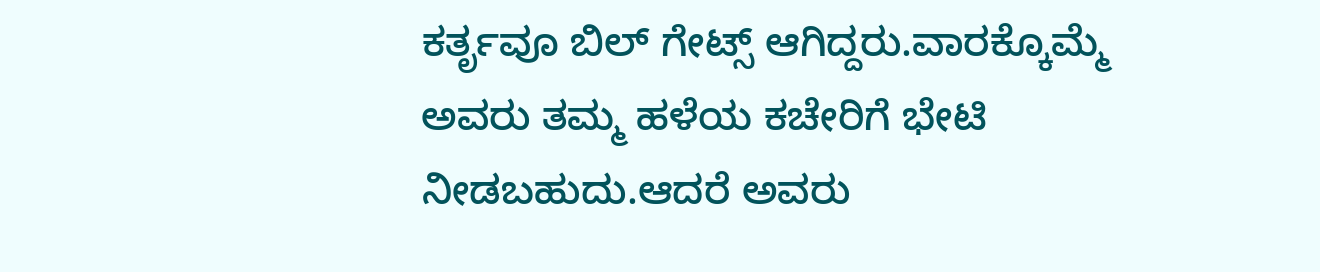ಕರ್ತೃವೂ ಬಿಲ್ ಗೇಟ್ಸ್ ಆಗಿದ್ದರು.ವಾರಕ್ಕೊಮ್ಮೆ ಅವರು ತಮ್ಮ ಹಳೆಯ ಕಚೇರಿಗೆ ಭೇಟಿ ನೀಡಬಹುದು.ಆದರೆ ಅವರು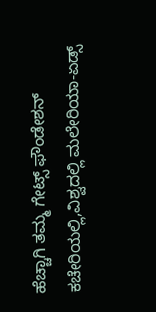ಹೆಚ್ಚಾಗಿ ತಮ್ಮ ಗೇಟ್ಸ್ ಫೌಂಡೇಶನ್ ಕಚೇರಿಯಲ್ಲಿ,ವಿಶ್ವದಲ್ಲಿ ಮಲೇರಿಯಾ-ಏಡ್ಸ್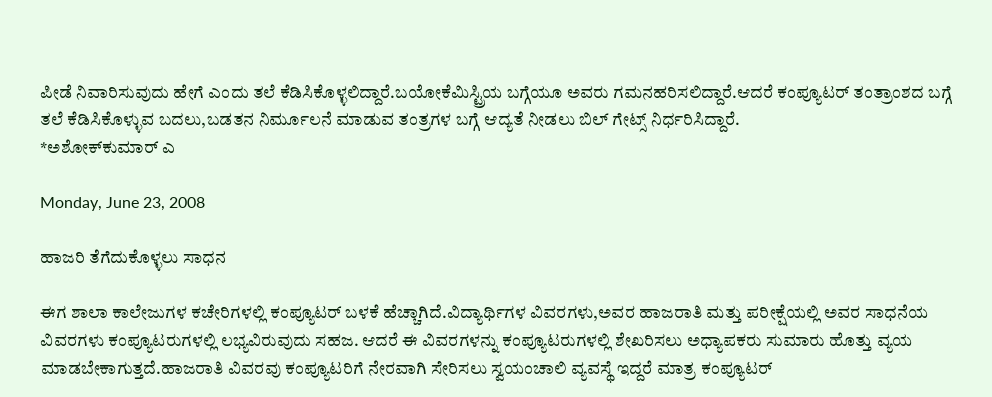ಪೀಡೆ ನಿವಾರಿಸುವುದು ಹೇಗೆ ಎಂದು ತಲೆ ಕೆಡಿಸಿಕೊಳ್ಳಲಿದ್ದಾರೆ.ಬಯೋಕೆಮಿಸ್ಟ್ರಿಯ ಬಗ್ಗೆಯೂ ಅವರು ಗಮನಹರಿಸಲಿದ್ದಾರೆ.ಆದರೆ ಕಂಪ್ಯೂಟರ್ ತಂತ್ರಾಂಶದ ಬಗ್ಗೆ ತಲೆ ಕೆಡಿಸಿಕೊಳ್ಳುವ ಬದಲು,ಬಡತನ ನಿರ್ಮೂಲನೆ ಮಾಡುವ ತಂತ್ರಗಳ ಬಗ್ಗೆ ಆದ್ಯತೆ ನೀಡಲು ಬಿಲ್ ಗೇಟ್ಸ್ ನಿರ್ಧರಿಸಿದ್ದಾರೆ.
*ಅಶೋಕ್‌ಕುಮಾರ್ ಎ

Monday, June 23, 2008

ಹಾಜರಿ ತೆಗೆದುಕೊಳ್ಳಲು ಸಾಧನ

ಈಗ ಶಾಲಾ ಕಾಲೇಜುಗಳ ಕಚೇರಿಗಳಲ್ಲಿ ಕಂಪ್ಯೂಟರ್ ಬಳಕೆ ಹೆಚ್ಚಾಗಿದೆ.ವಿದ್ಯಾರ್ಥಿಗಳ ವಿವರಗಳು,ಅವರ ಹಾಜರಾತಿ ಮತ್ತು ಪರೀಕ್ಷೆಯಲ್ಲಿ ಅವರ ಸಾಧನೆಯ ವಿವರಗಳು ಕಂಪ್ಯೂಟರುಗಳಲ್ಲಿ ಲಭ್ಯವಿರುವುದು ಸಹಜ. ಆದರೆ ಈ ವಿವರಗಳನ್ನು ಕಂಪ್ಯೂಟರುಗಳಲ್ಲಿ ಶೇಖರಿಸಲು ಅಧ್ಯಾಪಕರು ಸುಮಾರು ಹೊತ್ತು ವ್ಯಯ ಮಾಡಬೇಕಾಗುತ್ತದೆ.ಹಾಜರಾತಿ ವಿವರವು ಕಂಪ್ಯೂಟರಿಗೆ ನೇರವಾಗಿ ಸೇರಿಸಲು ಸ್ವಯಂಚಾಲಿ ವ್ಯವಸ್ಥೆ ಇದ್ದರೆ ಮಾತ್ರ ಕಂಪ್ಯೂಟರ್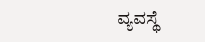ವ್ಯವಸ್ಥೆ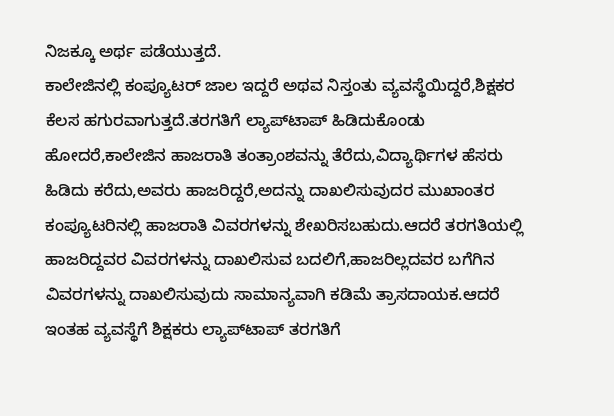ನಿಜಕ್ಕೂ ಅರ್ಥ ಪಡೆಯುತ್ತದೆ.
ಕಾಲೇಜಿನಲ್ಲಿ ಕಂಪ್ಯೂಟರ್ ಜಾಲ ಇದ್ದರೆ ಅಥವ ನಿಸ್ತಂತು ವ್ಯವಸ್ಥೆಯಿದ್ದರೆ,ಶಿಕ್ಷಕರ ಕೆಲಸ ಹಗುರವಾಗುತ್ತದೆ.ತರಗತಿಗೆ ಲ್ಯಾಪ್‌ಟಾಪ್ ಹಿಡಿದುಕೊಂಡು ಹೋದರೆ,ಕಾಲೇಜಿನ ಹಾಜರಾತಿ ತಂತ್ರಾಂಶವನ್ನು ತೆರೆದು,ವಿದ್ಯಾರ್ಥಿಗಳ ಹೆಸರು ಹಿಡಿದು ಕರೆದು,ಅವರು ಹಾಜರಿದ್ದರೆ,ಅದನ್ನು ದಾಖಲಿಸುವುದರ ಮುಖಾಂತರ ಕಂಪ್ಯೂಟರಿನಲ್ಲಿ ಹಾಜರಾತಿ ವಿವರಗಳನ್ನು ಶೇಖರಿಸಬಹುದು.ಆದರೆ ತರಗತಿಯಲ್ಲಿ ಹಾಜರಿದ್ದವರ ವಿವರಗಳನ್ನು ದಾಖಲಿಸುವ ಬದಲಿಗೆ,ಹಾಜರಿಲ್ಲದವರ ಬಗೆಗಿನ ವಿವರಗಳನ್ನು ದಾಖಲಿಸುವುದು ಸಾಮಾನ್ಯವಾಗಿ ಕಡಿಮೆ ತ್ರಾಸದಾಯಕ.ಆದರೆ ಇಂತಹ ವ್ಯವಸ್ಥೆಗೆ ಶಿಕ್ಷಕರು ಲ್ಯಾಪ್‌ಟಾಪ್ ತರಗತಿಗೆ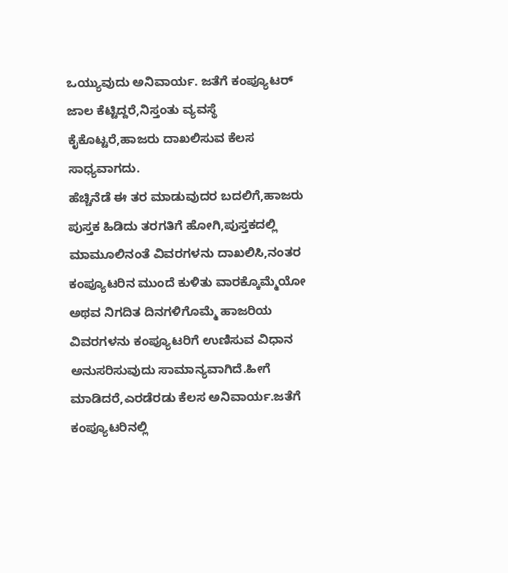ಒಯ್ಯುವುದು ಅನಿವಾರ್ಯ. ಜತೆಗೆ ಕಂಪ್ಯೂಟರ್ ಜಾಲ ಕೆಟ್ಟಿದ್ದರೆ,ನಿಸ್ತಂತು ವ್ಯವಸ್ಥೆ ಕೈಕೊಟ್ಟರೆ,ಹಾಜರು ದಾಖಲಿಸುವ ಕೆಲಸ ಸಾಧ್ಯವಾಗದು.
ಹೆಚ್ಚಿನೆಡೆ ಈ ತರ ಮಾಡುವುದರ ಬದಲಿಗೆ,ಹಾಜರು ಪುಸ್ತಕ ಹಿಡಿದು ತರಗತಿಗೆ ಹೋಗಿ,ಪುಸ್ತಕದಲ್ಲಿ ಮಾಮೂಲಿನಂತೆ ವಿವರಗಳನು ದಾಖಲಿಸಿ,ನಂತರ ಕಂಪ್ಯೂಟರಿನ ಮುಂದೆ ಕುಳಿತು ವಾರಕ್ಕೊಮ್ಮೆಯೋ ಅಥವ ನಿಗದಿತ ದಿನಗಳಿಗೊಮ್ಮೆ ಹಾಜರಿಯ ವಿವರಗಳನು ಕಂಪ್ಯೂಟರಿಗೆ ಉಣಿಸುವ ವಿಧಾನ ಅನುಸರಿಸುವುದು ಸಾಮಾನ್ಯವಾಗಿದೆ.ಹೀಗೆ ಮಾಡಿದರೆ,ಎರಡೆರಡು ಕೆಲಸ ಅನಿವಾರ್ಯ.ಜತೆಗೆ ಕಂಪ್ಯೂಟರಿನಲ್ಲಿ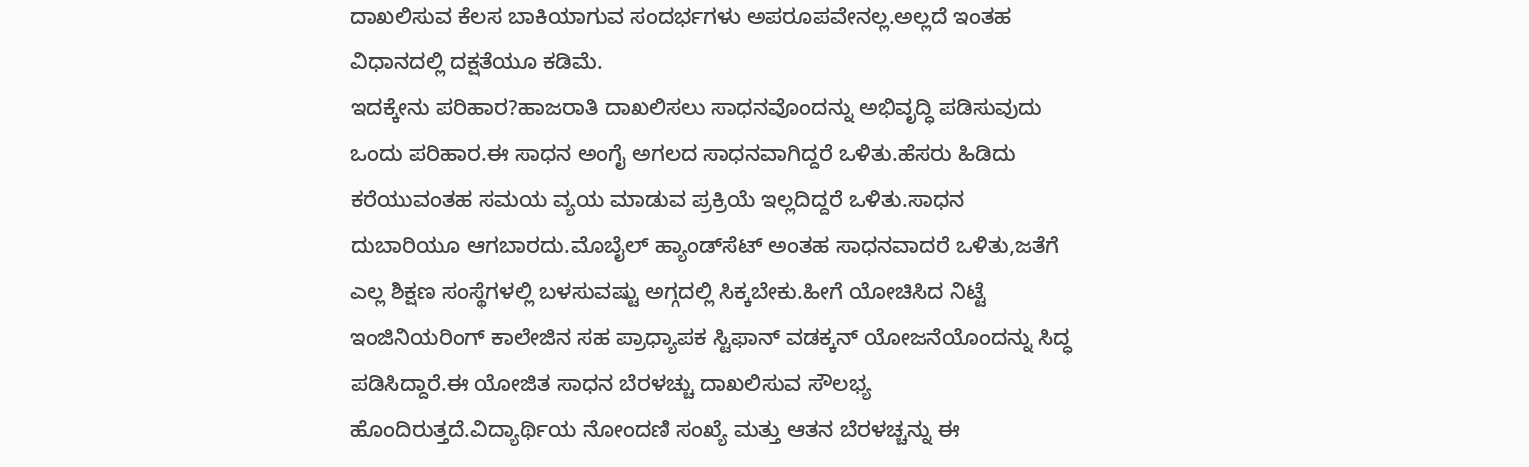ದಾಖಲಿಸುವ ಕೆಲಸ ಬಾಕಿಯಾಗುವ ಸಂದರ್ಭಗಳು ಅಪರೂಪವೇನಲ್ಲ.ಅಲ್ಲದೆ ಇಂತಹ ವಿಧಾನದಲ್ಲಿ ದಕ್ಷತೆಯೂ ಕಡಿಮೆ.
ಇದಕ್ಕೇನು ಪರಿಹಾರ?ಹಾಜರಾತಿ ದಾಖಲಿಸಲು ಸಾಧನವೊಂದನ್ನು ಅಭಿವೃದ್ಧಿ ಪಡಿಸುವುದು ಒಂದು ಪರಿಹಾರ.ಈ ಸಾಧನ ಅಂಗೈ ಅಗಲದ ಸಾಧನವಾಗಿದ್ದರೆ ಒಳಿತು.ಹೆಸರು ಹಿಡಿದು ಕರೆಯುವಂತಹ ಸಮಯ ವ್ಯಯ ಮಾಡುವ ಪ್ರಕ್ರಿಯೆ ಇಲ್ಲದಿದ್ದರೆ ಒಳಿತು.ಸಾಧನ ದುಬಾರಿಯೂ ಆಗಬಾರದು.ಮೊಬೈಲ್ ಹ್ಯಾಂಡ್‌ಸೆಟ್ ಅಂತಹ ಸಾಧನವಾದರೆ ಒಳಿತು,ಜತೆಗೆ ಎಲ್ಲ ಶಿಕ್ಷಣ ಸಂಸ್ಥೆಗಳಲ್ಲಿ ಬಳಸುವಷ್ಟು ಅಗ್ಗದಲ್ಲಿ ಸಿಕ್ಕಬೇಕು.ಹೀಗೆ ಯೋಚಿಸಿದ ನಿಟ್ಟೆ ಇಂಜಿನಿಯರಿಂಗ್ ಕಾಲೇಜಿನ ಸಹ ಪ್ರಾಧ್ಯಾಪಕ ಸ್ಟಿಫಾನ್ ವಡಕ್ಕನ್ ಯೋಜನೆಯೊಂದನ್ನು ಸಿದ್ಧ ಪಡಿಸಿದ್ದಾರೆ.ಈ ಯೋಜಿತ ಸಾಧನ ಬೆರಳಚ್ಚು ದಾಖಲಿಸುವ ಸೌಲಭ್ಯ ಹೊಂದಿರುತ್ತದೆ.ವಿದ್ಯಾರ್ಥಿಯ ನೋಂದಣಿ ಸಂಖ್ಯೆ ಮತ್ತು ಆತನ ಬೆರಳಚ್ಚನ್ನು ಈ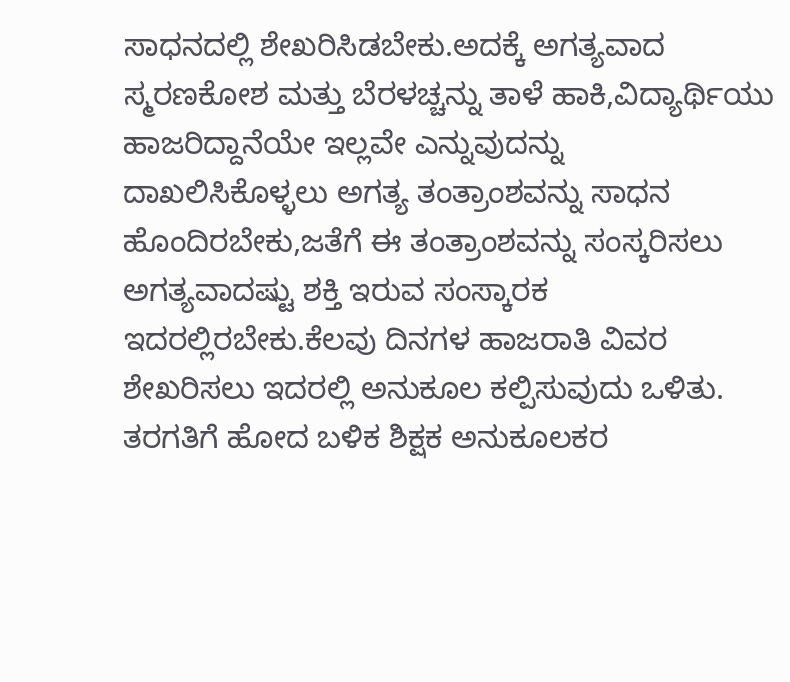ಸಾಧನದಲ್ಲಿ ಶೇಖರಿಸಿಡಬೇಕು.ಅದಕ್ಕೆ ಅಗತ್ಯವಾದ ಸ್ಮರಣಕೋಶ ಮತ್ತು ಬೆರಳಚ್ಚನ್ನು ತಾಳೆ ಹಾಕಿ,ವಿದ್ಯಾರ್ಥಿಯು ಹಾಜರಿದ್ದಾನೆಯೇ ಇಲ್ಲವೇ ಎನ್ನುವುದನ್ನು ದಾಖಲಿಸಿಕೊಳ್ಳಲು ಅಗತ್ಯ ತಂತ್ರಾಂಶವನ್ನು ಸಾಧನ ಹೊಂದಿರಬೇಕು,ಜತೆಗೆ ಈ ತಂತ್ರಾಂಶವನ್ನು ಸಂಸ್ಕರಿಸಲು ಅಗತ್ಯವಾದಷ್ಟು ಶಕ್ತಿ ಇರುವ ಸಂಸ್ಕಾರಕ ಇದರಲ್ಲಿರಬೇಕು.ಕೆಲವು ದಿನಗಳ ಹಾಜರಾತಿ ವಿವರ ಶೇಖರಿಸಲು ಇದರಲ್ಲಿ ಅನುಕೂಲ ಕಲ್ಪಿಸುವುದು ಒಳಿತು.
ತರಗತಿಗೆ ಹೋದ ಬಳಿಕ ಶಿಕ್ಷಕ ಅನುಕೂಲಕರ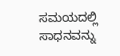ಸಮಯದಲ್ಲಿ ಸಾಧನವನ್ನು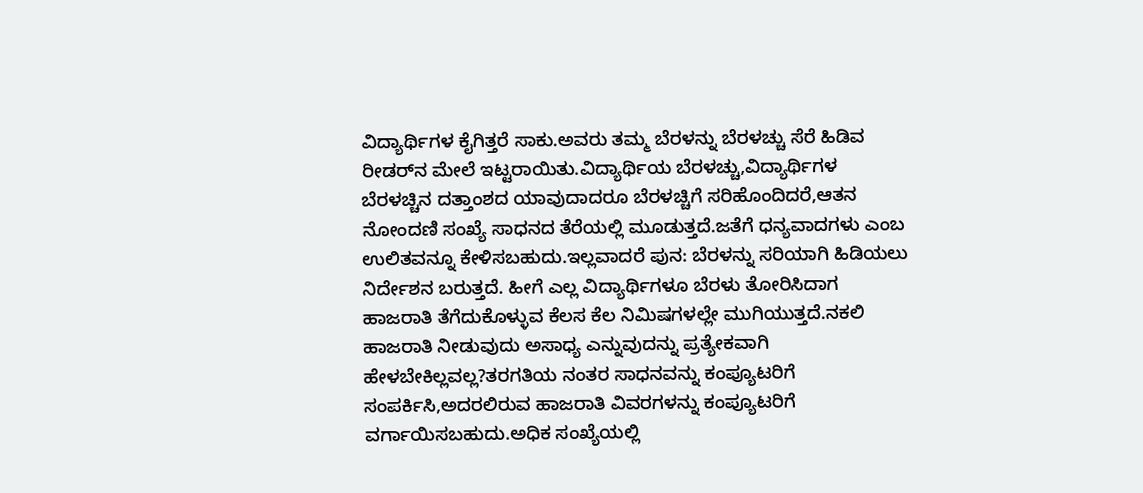ವಿದ್ಯಾರ್ಥಿಗಳ ಕೈಗಿತ್ತರೆ ಸಾಕು.ಅವರು ತಮ್ಮ ಬೆರಳನ್ನು ಬೆರಳಚ್ಚು ಸೆರೆ ಹಿಡಿವ ರೀಡರ್‌ನ ಮೇಲೆ ಇಟ್ಟರಾಯಿತು.ವಿದ್ಯಾರ್ಥಿಯ ಬೆರಳಚ್ಚು,ವಿದ್ಯಾರ್ಥಿಗಳ ಬೆರಳಚ್ಚಿನ ದತ್ತಾಂಶದ ಯಾವುದಾದರೂ ಬೆರಳಚ್ಚಿಗೆ ಸರಿಹೊಂದಿದರೆ,ಆತನ ನೋಂದಣಿ ಸಂಖ್ಯೆ ಸಾಧನದ ತೆರೆಯಲ್ಲಿ ಮೂಡುತ್ತದೆ.ಜತೆಗೆ ಧನ್ಯವಾದಗಳು ಎಂಬ ಉಲಿತವನ್ನೂ ಕೇಳಿಸಬಹುದು.ಇಲ್ಲವಾದರೆ ಪುನ: ಬೆರಳನ್ನು ಸರಿಯಾಗಿ ಹಿಡಿಯಲು ನಿರ್ದೇಶನ ಬರುತ್ತದೆ. ಹೀಗೆ ಎಲ್ಲ ವಿದ್ಯಾರ್ಥಿಗಳೂ ಬೆರಳು ತೋರಿಸಿದಾಗ ಹಾಜರಾತಿ ತೆಗೆದುಕೊಳ್ಳುವ ಕೆಲಸ ಕೆಲ ನಿಮಿಷಗಳಲ್ಲೇ ಮುಗಿಯುತ್ತದೆ.ನಕಲಿ ಹಾಜರಾತಿ ನೀಡುವುದು ಅಸಾಧ್ಯ ಎನ್ನುವುದನ್ನು ಪ್ರತ್ಯೇಕವಾಗಿ ಹೇಳಬೇಕಿಲ್ಲವಲ್ಲ?ತರಗತಿಯ ನಂತರ ಸಾಧನವನ್ನು ಕಂಪ್ಯೂಟರಿಗೆ ಸಂಪರ್ಕಿಸಿ,ಅದರಲಿರುವ ಹಾಜರಾತಿ ವಿವರಗಳನ್ನು ಕಂಪ್ಯೂಟರಿಗೆ ವರ್ಗಾಯಿಸಬಹುದು.ಅಧಿಕ ಸಂಖ್ಯೆಯಲ್ಲಿ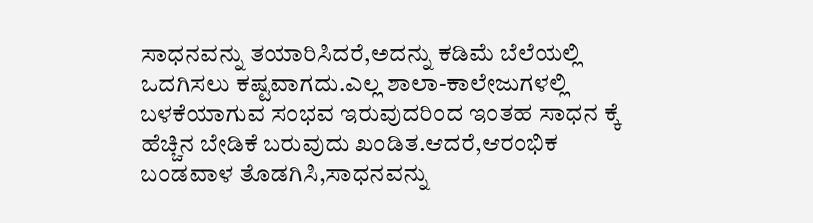ಸಾಧನವನ್ನು ತಯಾರಿಸಿದರೆ,ಅದನ್ನು ಕಡಿಮೆ ಬೆಲೆಯಲ್ಲಿ ಒದಗಿಸಲು ಕಷ್ಟವಾಗದು.ಎಲ್ಲ ಶಾಲಾ-ಕಾಲೇಜುಗಳಲ್ಲಿ ಬಳಕೆಯಾಗುವ ಸಂಭವ ಇರುವುದರಿಂದ ಇಂತಹ ಸಾಧನ ಕ್ಕೆ ಹೆಚ್ಚಿನ ಬೇಡಿಕೆ ಬರುವುದು ಖಂಡಿತ.ಆದರೆ,ಆರಂಭಿಕ ಬಂಡವಾಳ ತೊಡಗಿಸಿ,ಸಾಧನವನ್ನು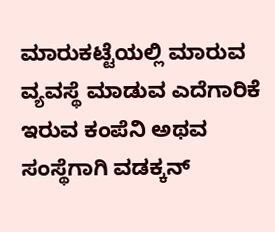ಮಾರುಕಟ್ಟೆಯಲ್ಲಿ ಮಾರುವ ವ್ಯವಸ್ಥೆ ಮಾಡುವ ಎದೆಗಾರಿಕೆ ಇರುವ ಕಂಪೆನಿ ಅಥವ ಸಂಸ್ಥೆಗಾಗಿ ವಡಕ್ಕನ್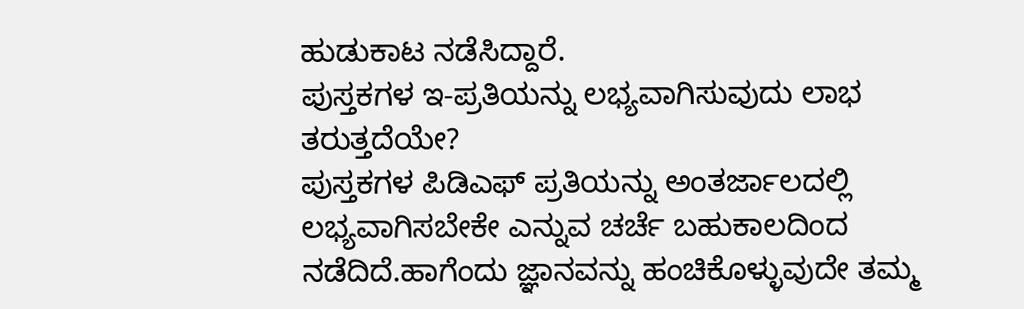ಹುಡುಕಾಟ ನಡೆಸಿದ್ದಾರೆ.
ಪುಸ್ತಕಗಳ ಇ-ಪ್ರತಿಯನ್ನು ಲಭ್ಯವಾಗಿಸುವುದು ಲಾಭ ತರುತ್ತದೆಯೇ?
ಪುಸ್ತಕಗಳ ಪಿಡಿಎಫ್ ಪ್ರತಿಯನ್ನು ಅಂತರ್ಜಾಲದಲ್ಲಿ ಲಭ್ಯವಾಗಿಸಬೇಕೇ ಎನ್ನುವ ಚರ್ಚೆ ಬಹುಕಾಲದಿಂದ ನಡೆದಿದೆ.ಹಾಗೆಂದು ಜ್ಞಾನವನ್ನು ಹಂಚಿಕೊಳ್ಳುವುದೇ ತಮ್ಮ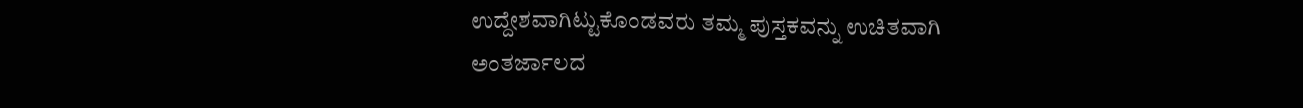ಉದ್ದೇಶವಾಗಿಟ್ಟುಕೊಂಡವರು ತಮ್ಮ ಪುಸ್ತಕವನ್ನು ಉಚಿತವಾಗಿ ಅಂತರ್ಜಾಲದ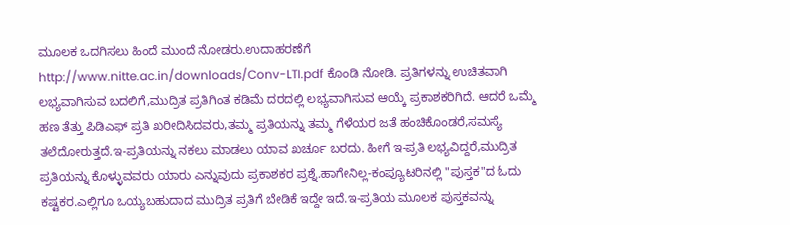ಮೂಲಕ ಒದಗಿಸಲು ಹಿಂದೆ ಮುಂದೆ ನೋಡರು.ಉದಾಹರಣೆಗೆ http://www.nitte.ac.in/downloads/Conv-LTI.pdf ಕೊಂಡಿ ನೋಡಿ. ಪ್ರತಿಗಳನ್ನು ಉಚಿತವಾಗಿ ಲಭ್ಯವಾಗಿಸುವ ಬದಲಿಗೆ,ಮುದ್ರಿತ ಪ್ರತಿಗಿಂತ ಕಡಿಮೆ ದರದಲ್ಲಿ ಲಭ್ಯವಾಗಿಸುವ ಆಯ್ಕೆ ಪ್ರಕಾಶಕರಿಗಿದೆ. ಆದರೆ ಒಮ್ಮೆ ಹಣ ತೆತ್ತು ಪಿಡಿಎಫ್ ಪ್ರತಿ ಖರೀದಿಸಿದವರು,ತಮ್ಮ ಪ್ರತಿಯನ್ನು ತಮ್ಮ ಗೆಳೆಯರ ಜತೆ ಹಂಚಿಕೊಂಡರೆ,ಸಮಸ್ಯೆ ತಲೆದೋರುತ್ತದೆ.ಇ-ಪ್ರತಿಯನ್ನು ನಕಲು ಮಾಡಲು ಯಾವ ಖರ್ಚೂ ಬರದು. ಹೀಗೆ ಇ-ಪ್ರತಿ ಲಭ್ಯವಿದ್ದರೆ,ಮುದ್ರಿತ ಪ್ರತಿಯನ್ನು ಕೊಳ್ಳುವವರು ಯಾರು ಎನ್ನುವುದು ಪ್ರಕಾಶಕರ ಪ್ರಶ್ನೆ.ಹಾಗೇನಿಲ್ಲ-ಕಂಪ್ಯೂಟರಿನಲ್ಲಿ "ಪುಸ್ತಕ"ದ ಓದು ಕಷ್ಟಕರ.ಎಲ್ಲಿಗೂ ಒಯ್ಯಬಹುದಾದ ಮುದ್ರಿತ ಪ್ರತಿಗೆ ಬೇಡಿಕೆ ಇದ್ದೇ ಇದೆ.ಇ-ಪ್ರತಿಯ ಮೂಲಕ ಪುಸ್ತಕವನ್ನು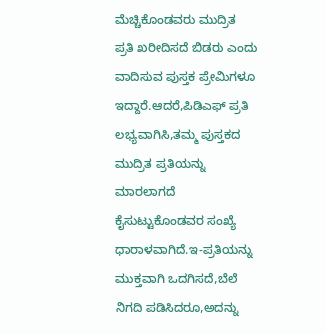ಮೆಚ್ಚಿಕೊಂಡವರು ಮುದ್ರಿತ ಪ್ರತಿ ಖರೀದಿಸದೆ ಬಿಡರು ಎಂದು ವಾದಿಸುವ ಪುಸ್ತಕ ಪ್ರೇಮಿಗಳೂ ಇದ್ದಾರೆ.ಆದರೆ,ಪಿಡಿಎಫ್ ಪ್ರತಿ ಲಭ್ಯವಾಗಿಸಿ,ತಮ್ಮ ಪುಸ್ತಕದ ಮುದ್ರಿತ ಪ್ರತಿಯನ್ನು ಮಾರಲಾಗದೆ ಕೈಸುಟ್ಟುಕೊಂಡವರ ಸಂಖ್ಯೆ ಧಾರಾಳವಾಗಿದೆ.ಇ-ಪ್ರತಿಯನ್ನು ಮುಕ್ತವಾಗಿ ಒದಗಿಸದೆ,ಬೆಲೆ ನಿಗದಿ ಪಡಿಸಿದರೂ,ಅದನ್ನು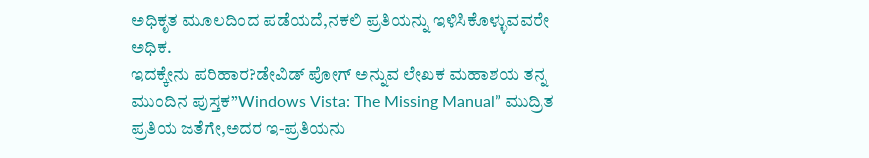ಅಧಿಕೃತ ಮೂಲದಿಂದ ಪಡೆಯದೆ,ನಕಲಿ ಪ್ರತಿಯನ್ನು ಇಳಿಸಿಕೊಳ್ಳುವವರೇ ಅಧಿಕ.
ಇದಕ್ಕೇನು ಪರಿಹಾರ?ಡೇವಿಡ್ ಪೋಗ್ ಅನ್ನುವ ಲೇಖಕ ಮಹಾಶಯ ತನ್ನ ಮುಂದಿನ ಪುಸ್ತಕ”Windows Vista: The Missing Manual” ಮುದ್ರಿತ ಪ್ರತಿಯ ಜತೆಗೇ,ಅದರ ಇ-ಪ್ರತಿಯನು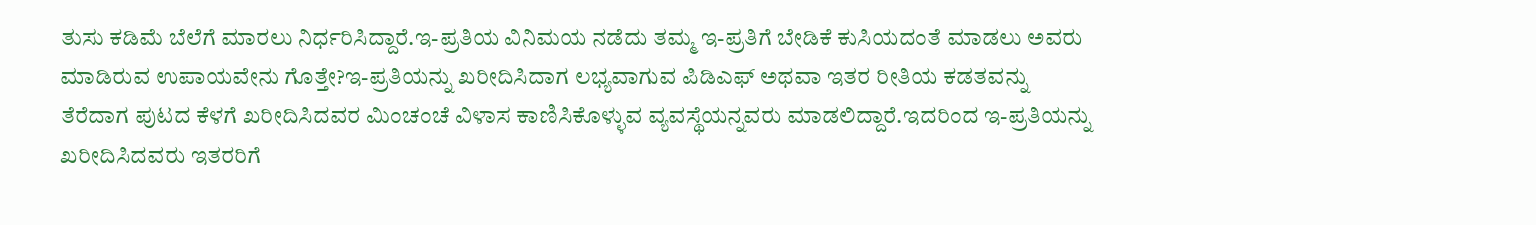ತುಸು ಕಡಿಮೆ ಬೆಲೆಗೆ ಮಾರಲು ನಿರ್ಧರಿಸಿದ್ದಾರೆ.ಇ-ಪ್ರತಿಯ ವಿನಿಮಯ ನಡೆದು ತಮ್ಮ ಇ-ಪ್ರತಿಗೆ ಬೇಡಿಕೆ ಕುಸಿಯದಂತೆ ಮಾಡಲು ಅವರು ಮಾಡಿರುವ ಉಪಾಯವೇನು ಗೊತ್ತೇ?ಇ-ಪ್ರತಿಯನ್ನು ಖರೀದಿಸಿದಾಗ ಲಭ್ಯವಾಗುವ ಪಿಡಿಎಫ್ ಅಥವಾ ಇತರ ರೀತಿಯ ಕಡತವನ್ನು ತೆರೆದಾಗ ಪುಟದ ಕೆಳಗೆ ಖರೀದಿಸಿದವರ ಮಿಂಚಂಚೆ ವಿಳಾಸ ಕಾಣಿಸಿಕೊಳ್ಳುವ ವ್ಯವಸ್ಥೆಯನ್ನವರು ಮಾಡಲಿದ್ದಾರೆ.ಇದರಿಂದ ಇ-ಪ್ರತಿಯನ್ನು ಖರೀದಿಸಿದವರು ಇತರರಿಗೆ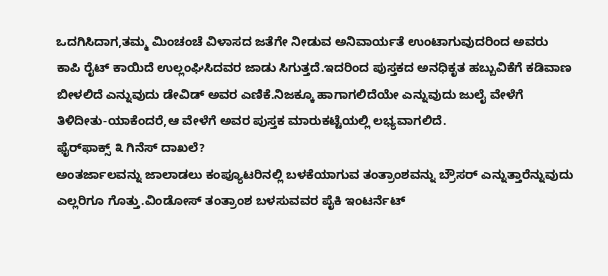ಒದಗಿಸಿದಾಗ,ತಮ್ಮ ಮಿಂಚಂಚೆ ವಿಳಾಸದ ಜತೆಗೇ ನೀಡುವ ಅನಿವಾರ್ಯತೆ ಉಂಟಾಗುವುದರಿಂದ ಅವರು ಕಾಪಿ ರೈಟ್ ಕಾಯಿದೆ ಉಲ್ಲಂಘಿಸಿದವರ ಜಾಡು ಸಿಗುತ್ತದೆ.ಇದರಿಂದ ಪುಸ್ತಕದ ಅನಧಿಕೃತ ಹಬ್ಬುವಿಕೆಗೆ ಕಡಿವಾಣ ಬೀಳಲಿದೆ ಎನ್ನುವುದು ಡೇವಿಡ್ ಅವರ ಎಣಿಕೆ.ನಿಜಕ್ಕೂ ಹಾಗಾಗಲಿದೆಯೇ ಎನ್ನುವುದು ಜುಲೈ ವೇಳೆಗೆ ತಿಳಿದೀತು-ಯಾಕೆಂದರೆ,ಆ ವೇಳೆಗೆ ಅವರ ಪುಸ್ತಕ ಮಾರುಕಟ್ಟೆಯಲ್ಲಿ ಲಭ್ಯವಾಗಲಿದೆ.
ಫೈರ್‌ಫಾಕ್ಸ್ ೩ ಗಿನೆಸ್ ದಾಖಲೆ?
ಅಂತರ್ಜಾಲವನ್ನು ಜಾಲಾಡಲು ಕಂಪ್ಯೂಟರಿನಲ್ಲಿ ಬಳಕೆಯಾಗುವ ತಂತ್ರಾಂಶವನ್ನು ಬ್ರೌಸರ್ ಎನ್ನುತ್ತಾರೆನ್ನುವುದು ಎಲ್ಲರಿಗೂ ಗೊತ್ತು.ವಿಂಡೋಸ್ ತಂತ್ರಾಂಶ ಬಳಸುವವರ ಪೈಕಿ ಇಂಟರ್ನೆಟ್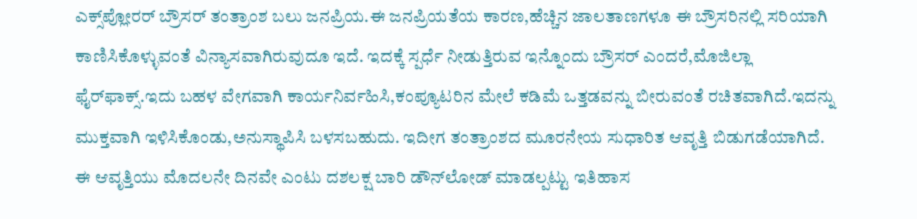ಎಕ್ಸ್‌ಪ್ಲೋರರ್ ಬ್ರೌಸರ್ ತಂತ್ರಾಂಶ ಬಲು ಜನಪ್ರಿಯ.ಈ ಜನಪ್ರಿಯತೆಯ ಕಾರಣ,ಹೆಚ್ಚಿನ ಜಾಲತಾಣಗಳೂ ಈ ಬ್ರೌಸರಿನಲ್ಲಿ ಸರಿಯಾಗಿ ಕಾಣಿಸಿಕೊಳ್ಳುವಂತೆ ವಿನ್ಯಾಸವಾಗಿರುವುದೂ ಇದೆ. ಇದಕ್ಕೆ ಸ್ಪರ್ಧೆ ನೀಡುತ್ತಿರುವ ಇನ್ನೊಂದು ಬ್ರೌಸರ್ ಎಂದರೆ,ಮೊಜಿಲ್ಲಾ ಫೈರ್‌ಫಾಕ್ಸ್.ಇದು ಬಹಳ ವೇಗವಾಗಿ ಕಾರ್ಯನಿರ್ವಹಿಸಿ,ಕಂಪ್ಯೂಟರಿನ ಮೇಲೆ ಕಡಿಮೆ ಒತ್ತಡವನ್ನು ಬೀರುವಂತೆ ರಚಿತವಾಗಿದೆ.ಇದನ್ನು ಮುಕ್ತವಾಗಿ ಇಳಿಸಿಕೊಂಡು,ಅನುಸ್ಥಾಪಿಸಿ ಬಳಸಬಹುದು. ಇದೀಗ ತಂತ್ರಾಂಶದ ಮೂರನೇಯ ಸುಧಾರಿತ ಆವೃತ್ತಿ ಬಿಡುಗಡೆಯಾಗಿದೆ. ಈ ಆವೃತ್ತಿಯು ಮೊದಲನೇ ದಿನವೇ ಎಂಟು ದಶಲಕ್ಷ ಬಾರಿ ಡೌನ್‌ಲೋಡ್ ಮಾಡಲ್ಪಟ್ಟು ಇತಿಹಾಸ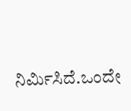ನಿರ್ಮಿಸಿದೆ.ಒಂದೇ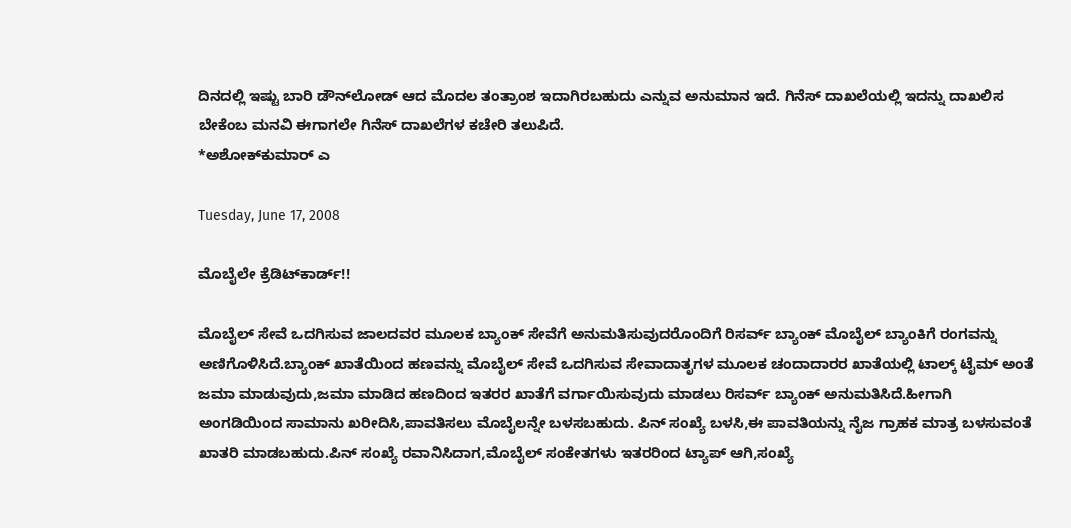ದಿನದಲ್ಲಿ ಇಷ್ಟು ಬಾರಿ ಡೌನ್‌ಲೋಡ್ ಆದ ಮೊದಲ ತಂತ್ರಾಂಶ ಇದಾಗಿರಬಹುದು ಎನ್ನುವ ಅನುಮಾನ ಇದೆ. ಗಿನೆಸ್ ದಾಖಲೆಯಲ್ಲಿ ಇದನ್ನು ದಾಖಲಿಸ ಬೇಕೆಂಬ ಮನವಿ ಈಗಾಗಲೇ ಗಿನೆಸ್ ದಾಖಲೆಗಳ ಕಚೇರಿ ತಲುಪಿದೆ.
*ಅಶೋಕ್‌ಕುಮಾರ್ ಎ

Tuesday, June 17, 2008

ಮೊಬೈಲೇ ಕ್ರೆಡಿಟ್‌ಕಾರ್ಡ್!!

ಮೊಬೈಲ್ ಸೇವೆ ಒದಗಿಸುವ ಜಾಲದವರ ಮೂಲಕ ಬ್ಯಾಂಕ್ ಸೇವೆಗೆ ಅನುಮತಿಸುವುದರೊಂದಿಗೆ ರಿಸರ್ವ್ ಬ್ಯಾಂಕ್ ಮೊಬೈಲ್ ಬ್ಯಾಂಕಿಗೆ ರಂಗವನ್ನು ಅಣಿಗೊಳಿಸಿದೆ.ಬ್ಯಾಂಕ್ ಖಾತೆಯಿಂದ ಹಣವನ್ನು ಮೊಬೈಲ್ ಸೇವೆ ಒದಗಿಸುವ ಸೇವಾದಾತೃಗಳ ಮೂಲಕ ಚಂದಾದಾರರ ಖಾತೆಯಲ್ಲಿ ಟಾಲ್ಕ್ ಟೈಮ್ ಅಂತೆ ಜಮಾ ಮಾಡುವುದು,ಜಮಾ ಮಾಡಿದ ಹಣದಿಂದ ಇತರರ ಖಾತೆಗೆ ವರ್ಗಾಯಿಸುವುದು ಮಾಡಲು ರಿಸರ್ವ್ ಬ್ಯಾಂಕ್ ಅನುಮತಿಸಿದೆ.ಹೀಗಾಗಿ ಅಂಗಡಿಯಿಂದ ಸಾಮಾನು ಖರೀದಿಸಿ,ಪಾವತಿಸಲು ಮೊಬೈಲನ್ನೇ ಬಳಸಬಹುದು. ಪಿನ್ ಸಂಖ್ಯೆ ಬಳಸಿ,ಈ ಪಾವತಿಯನ್ನು ನೈಜ ಗ್ರಾಹಕ ಮಾತ್ರ ಬಳಸುವಂತೆ ಖಾತರಿ ಮಾಡಬಹುದು.ಪಿನ್ ಸಂಖ್ಯೆ ರವಾನಿಸಿದಾಗ,ಮೊಬೈಲ್ ಸಂಕೇತಗಳು ಇತರರಿಂದ ಟ್ಯಾಪ್ ಆಗಿ,ಸಂಖ್ಯೆ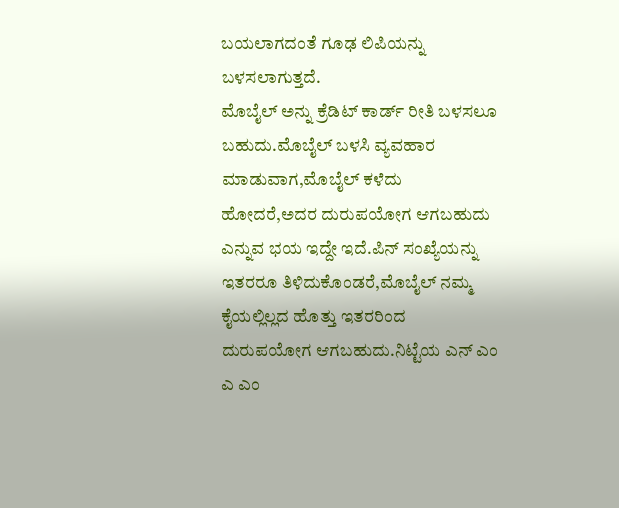ಬಯಲಾಗದಂತೆ ಗೂಢ ಲಿಪಿಯನ್ನು ಬಳಸಲಾಗುತ್ತದೆ.
ಮೊಬೈಲ್ ಅನ್ನು ಕ್ರೆಡಿಟ್ ಕಾರ್ಡ್ ರೀತಿ ಬಳಸಲೂ ಬಹುದು.ಮೊಬೈಲ್ ಬಳಸಿ ವ್ಯವಹಾರ ಮಾಡುವಾಗ,ಮೊಬೈಲ್ ಕಳೆದು ಹೋದರೆ,ಅದರ ದುರುಪಯೋಗ ಆಗಬಹುದು ಎನ್ನುವ ಭಯ ಇದ್ದೇ ಇದೆ.ಪಿನ್ ಸಂಖ್ಯೆಯನ್ನು ಇತರರೂ ತಿಳಿದುಕೊಂಡರೆ,ಮೊಬೈಲ್ ನಮ್ಮ ಕೈಯಲ್ಲಿಲ್ಲದ ಹೊತ್ತು ಇತರರಿಂದ ದುರುಪಯೋಗ ಆಗಬಹುದು.ನಿಟ್ಟೆಯ ಎನ್ ಎಂ ಎ ಎಂ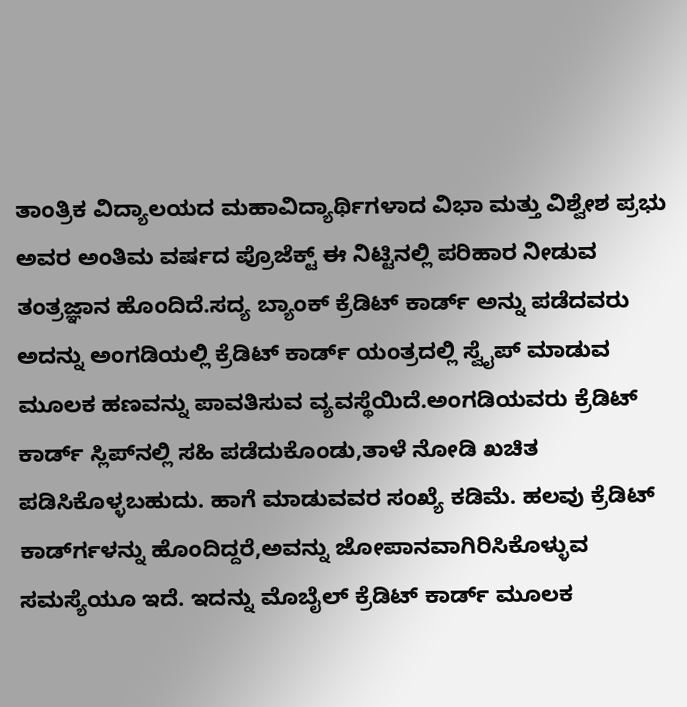ತಾಂತ್ರಿಕ ವಿದ್ಯಾಲಯದ ಮಹಾವಿದ್ಯಾರ್ಥಿಗಳಾದ ವಿಭಾ ಮತ್ತು ವಿಶ್ವೇಶ ಪ್ರಭು ಅವರ ಅಂತಿಮ ವರ್ಷದ ಪ್ರೊಜೆಕ್ಟ್ ಈ ನಿಟ್ಟಿನಲ್ಲಿ ಪರಿಹಾರ ನೀಡುವ ತಂತ್ರಜ್ಞಾನ ಹೊಂದಿದೆ.ಸದ್ಯ ಬ್ಯಾಂಕ್ ಕ್ರೆಡಿಟ್ ಕಾರ್ಡ್ ಅನ್ನು ಪಡೆದವರು ಅದನ್ನು ಅಂಗಡಿಯಲ್ಲಿ ಕ್ರೆಡಿಟ್ ಕಾರ್ಡ್ ಯಂತ್ರದಲ್ಲಿ ಸ್ವೈಪ್ ಮಾಡುವ ಮೂಲಕ ಹಣವನ್ನು ಪಾವತಿಸುವ ವ್ಯವಸ್ಥೆಯಿದೆ.ಅಂಗಡಿಯವರು ಕ್ರೆಡಿಟ್ ಕಾರ್ಡ್ ಸ್ಲಿಪ್‍ನಲ್ಲಿ ಸಹಿ ಪಡೆದುಕೊಂಡು,ತಾಳೆ ನೋಡಿ ಖಚಿತ ಪಡಿಸಿಕೊಳ್ಳಬಹುದು. ಹಾಗೆ ಮಾಡುವವರ ಸಂಖ್ಯೆ ಕಡಿಮೆ. ಹಲವು ಕ್ರೆಡಿಟ್ ಕಾರ್ಡ್‍ಗಳನ್ನು ಹೊಂದಿದ್ದರೆ,ಅವನ್ನು ಜೋಪಾನವಾಗಿರಿಸಿಕೊಳ್ಳುವ ಸಮಸ್ಯೆಯೂ ಇದೆ. ಇದನ್ನು ಮೊಬೈಲ್ ಕ್ರೆಡಿಟ್ ಕಾರ್ಡ್ ಮೂಲಕ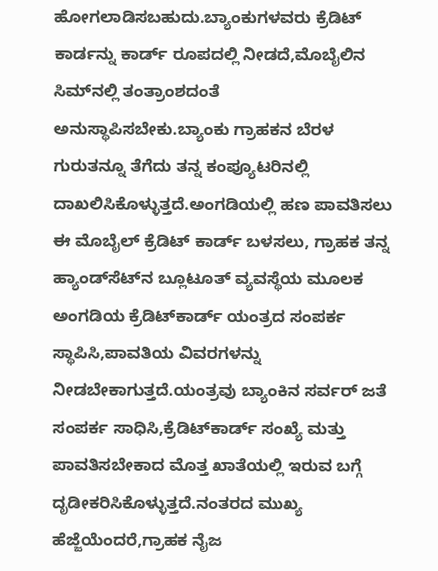ಹೋಗಲಾಡಿಸಬಹುದು.ಬ್ಯಾಂಕುಗಳವರು ಕ್ರೆಡಿಟ್ ಕಾರ್ಡನ್ನು ಕಾರ್ಡ್ ರೂಪದಲ್ಲಿ ನೀಡದೆ,ಮೊಬೈಲಿನ ಸಿಮ್‍ನಲ್ಲಿ ತಂತ್ರಾಂಶದಂತೆ ಅನುಸ್ಥಾಪಿಸಬೇಕು.ಬ್ಯಾಂಕು ಗ್ರಾಹಕನ ಬೆರಳ ಗುರುತನ್ನೂ ತೆಗೆದು ತನ್ನ ಕಂಪ್ಯೂಟರಿನಲ್ಲಿ ದಾಖಲಿಸಿಕೊಳ್ಳುತ್ತದೆ.ಅಂಗಡಿಯಲ್ಲಿ ಹಣ ಪಾವತಿಸಲು ಈ ಮೊಬೈಲ್ ಕ್ರೆಡಿಟ್ ಕಾರ್ಡ್ ಬಳಸಲು, ಗ್ರಾಹಕ ತನ್ನ ಹ್ಯಾಂಡ್‌ಸೆಟ್‍ನ ಬ್ಲೂಟೂತ್ ವ್ಯವಸ್ಥೆಯ ಮೂಲಕ ಅಂಗಡಿಯ ಕ್ರೆಡಿಟ್‌ಕಾರ್ಡ್ ಯಂತ್ರದ ಸಂಪರ್ಕ ಸ್ಥಾಪಿಸಿ,ಪಾವತಿಯ ವಿವರಗಳನ್ನು ನೀಡಬೇಕಾಗುತ್ತದೆ.ಯಂತ್ರವು ಬ್ಯಾಂಕಿನ ಸರ್ವರ್ ಜತೆ ಸಂಪರ್ಕ ಸಾಧಿಸಿ,ಕ್ರೆಡಿಟ್‍ಕಾರ್ಡ್ ಸಂಖ್ಯೆ ಮತ್ತು ಪಾವತಿಸಬೇಕಾದ ಮೊತ್ತ ಖಾತೆಯಲ್ಲಿ ಇರುವ ಬಗ್ಗೆ ದೃಡೀಕರಿಸಿಕೊಳ್ಳುತ್ತದೆ.ನಂತರದ ಮುಖ್ಯ ಹೆಜ್ಜೆಯೆಂದರೆ,ಗ್ರಾಹಕ ನೈಜ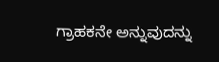ಗ್ರಾಹಕನೇ ಅನ್ನುವುದನ್ನು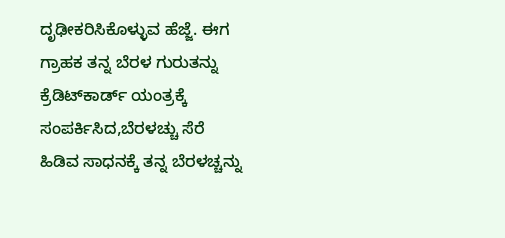ದೃಢೀಕರಿಸಿಕೊಳ್ಳುವ ಹೆಜ್ಜೆ. ಈಗ ಗ್ರಾಹಕ ತನ್ನ ಬೆರಳ ಗುರುತನ್ನು ಕ್ರೆಡಿಟ್‍ಕಾರ್ಡ್ ಯಂತ್ರಕ್ಕೆ ಸಂಪರ್ಕಿಸಿದ,ಬೆರಳಚ್ಚು ಸೆರೆ ಹಿಡಿವ ಸಾಧನಕ್ಕೆ ತನ್ನ ಬೆರಳಚ್ಚನ್ನು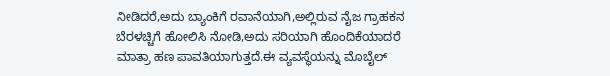ನೀಡಿದರೆ,ಅದು ಬ್ಯಾಂಕಿಗೆ ರವಾನೆಯಾಗಿ,ಅಲ್ಲಿರುವ ನೈಜ ಗ್ರಾಹಕನ ಬೆರಳಚ್ಚಿಗೆ ಹೋಲಿಸಿ ನೋಡಿ,ಅದು ಸರಿಯಾಗಿ ಹೊಂದಿಕೆಯಾದರೆ ಮಾತ್ರಾ ಹಣ ಪಾವತಿಯಾಗುತ್ತದೆ.ಈ ವ್ಯವಸ್ಥೆಯನ್ನು ಮೊಬೈಲ್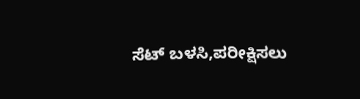ಸೆಟ್ ಬಳಸಿ,ಪರೀಕ್ಷಿಸಲು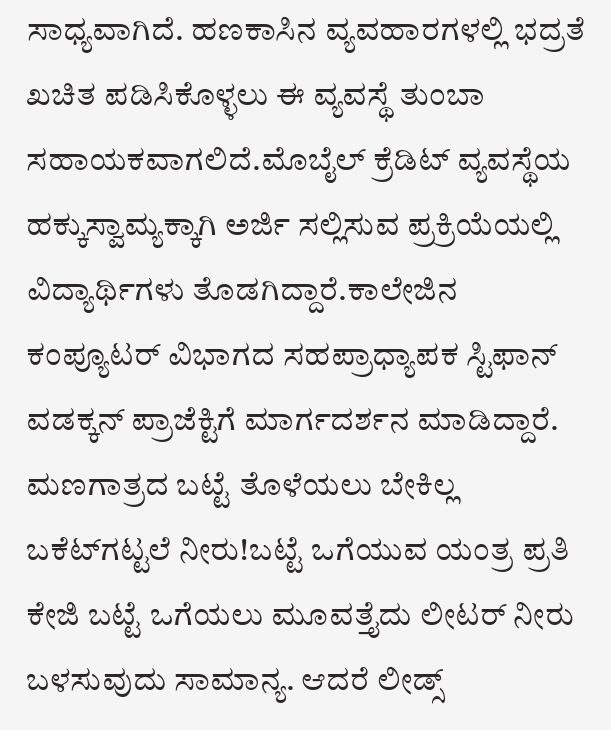ಸಾಧ್ಯವಾಗಿದೆ. ಹಣಕಾಸಿನ ವ್ಯವಹಾರಗಳಲ್ಲಿ ಭದ್ರತೆ ಖಚಿತ ಪಡಿಸಿಕೊಳ್ಳಲು ಈ ವ್ಯವಸ್ಥೆ ತುಂಬಾ ಸಹಾಯಕವಾಗಲಿದೆ.ಮೊಬೈಲ್ ಕ್ರೆಡಿಟ್ ವ್ಯವಸ್ಥೆಯ ಹಕ್ಕುಸ್ವಾಮ್ಯಕ್ಕಾಗಿ ಅರ್ಜಿ ಸಲ್ಲಿಸುವ ಪ್ರಕ್ರಿಯೆಯಲ್ಲಿ ವಿದ್ಯಾರ್ಥಿಗಳು ತೊಡಗಿದ್ದಾರೆ.ಕಾಲೇಜಿನ ಕಂಪ್ಯೂಟರ್ ವಿಭಾಗದ ಸಹಪ್ರಾಧ್ಯಾಪಕ ಸ್ಟಿಫಾನ್ ವಡಕ್ಕನ್ ಪ್ರಾಜೆಕ್ಟಿಗೆ ಮಾರ್ಗದರ್ಶನ ಮಾಡಿದ್ದಾರೆ.
ಮಣಗಾತ್ರದ ಬಟ್ಟೆ ತೊಳೆಯಲು ಬೇಕಿಲ್ಲ ಬಕೆಟ್‍ಗಟ್ಟಲೆ ನೀರು!ಬಟ್ಟೆ ಒಗೆಯುವ ಯಂತ್ರ ಪ್ರತಿ ಕೇಜಿ ಬಟ್ಟೆ ಒಗೆಯಲು ಮೂವತ್ತೈದು ಲೀಟರ್ ನೀರು ಬಳಸುವುದು ಸಾಮಾನ್ಯ. ಆದರೆ ಲೀಡ್ಸ್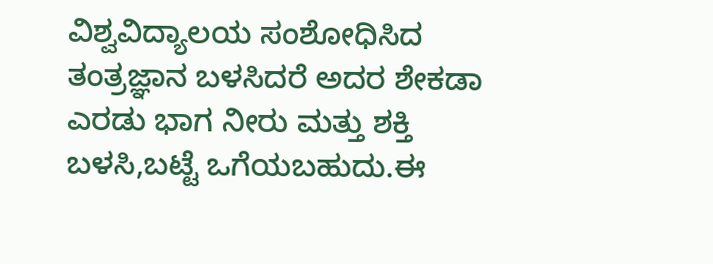ವಿಶ್ವವಿದ್ಯಾಲಯ ಸಂಶೋಧಿಸಿದ ತಂತ್ರಜ್ಞಾನ ಬಳಸಿದರೆ ಅದರ ಶೇಕಡಾ ಎರಡು ಭಾಗ ನೀರು ಮತ್ತು ಶಕ್ತಿ ಬಳಸಿ,ಬಟ್ಟೆ ಒಗೆಯಬಹುದು.ಈ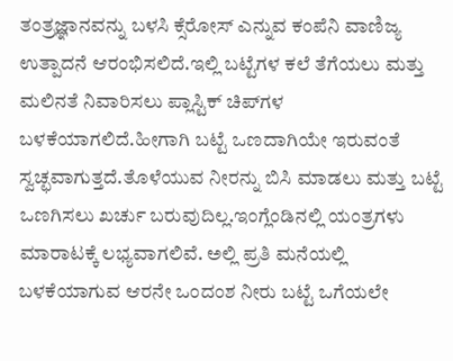ತಂತ್ರಜ್ಞಾನವನ್ನು ಬಳಸಿ ಕ್ಸೆರೋಸ್ ಎನ್ನುವ ಕಂಪೆನಿ ವಾಣಿಜ್ಯ ಉತ್ಪಾದನೆ ಆರಂಭಿಸಲಿದೆ.ಇಲ್ಲಿ ಬಟ್ಟೆಗಳ ಕಲೆ ತೆಗೆಯಲು ಮತ್ತು ಮಲಿನತೆ ನಿವಾರಿಸಲು ಪ್ಲಾಸ್ಟಿಕ್ ಚಿಪ್‍ಗಳ ಬಳಕೆಯಾಗಲಿದೆ.ಹೀಗಾಗಿ ಬಟ್ಟೆ ಒಣದಾಗಿಯೇ ಇರುವಂತೆ ಸ್ವಚ್ಛವಾಗುತ್ತದೆ.ತೊಳೆಯುವ ನೀರನ್ನು ಬಿಸಿ ಮಾಡಲು ಮತ್ತು ಬಟ್ಟೆ ಒಣಗಿಸಲು ಖರ್ಚು ಬರುವುದಿಲ್ಲ.ಇಂಗ್ಲೆಂಡಿನಲ್ಲಿ ಯಂತ್ರಗಳು ಮಾರಾಟಕ್ಕೆ ಲಭ್ಯವಾಗಲಿವೆ. ಅಲ್ಲಿ ಪ್ರತಿ ಮನೆಯಲ್ಲಿ ಬಳಕೆಯಾಗುವ ಆರನೇ ಒಂದಂಶ ನೀರು ಬಟ್ಟೆ ಒಗೆಯಲೇ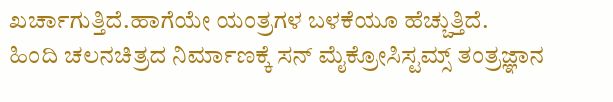ಖರ್ಚಾಗುತ್ತಿದೆ.ಹಾಗೆಯೇ ಯಂತ್ರಗಳ ಬಳಕೆಯೂ ಹೆಚ್ಚುತ್ತಿದೆ.
ಹಿಂದಿ ಚಲನಚಿತ್ರದ ನಿರ್ಮಾಣಕ್ಕೆ ಸನ್ ಮೈಕ್ರೋಸಿಸ್ಟಮ್ಸ್ ತಂತ್ರಜ್ಞಾನ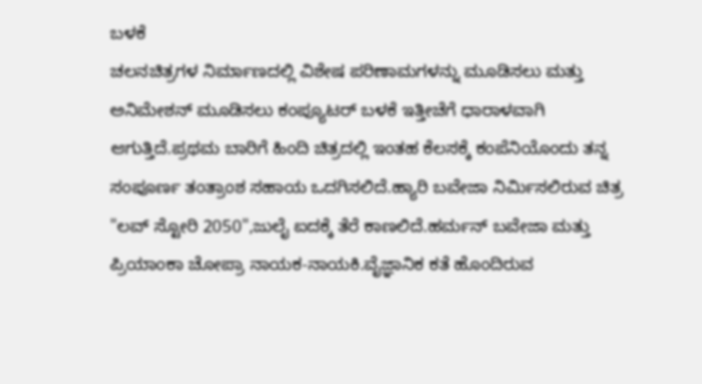ಬಳಕೆ
ಚಲನಚಿತ್ರಗಳ ನಿರ್ಮಾಣದಲ್ಲಿ ವಿಶೇಷ ಪರಿಣಾಮಗಳನ್ನು ಮೂಡಿಸಲು ಮತ್ತು ಅನಿಮೇಶನ್ ಮೂಡಿಸಲು ಕಂಪ್ಯೂಟರ್ ಬಳಕೆ ಇತ್ತೀಚೆಗೆ ಧಾರಾಳವಾಗಿ ಆಗುತ್ತಿದೆ.ಪ್ರಥಮ ಬಾರಿಗೆ ಹಿಂದಿ ಚಿತ್ರದಲ್ಲಿ ಇಂತಹ ಕೆಲಸಕ್ಕೆ ಕಂಪೆನಿಯೊಂದು ತನ್ನ ಸಂಪೂರ್ಣ ತಂತ್ರಾಂಶ ಸಹಾಯ ಒದಗಿಸಲಿದೆ.ಹ್ಯಾರಿ ಬವೇಜಾ ನಿರ್ಮಿಸಲಿರುವ ಚಿತ್ರ "ಲವ್ ಸ್ಟೋರಿ 2050",ಜುಲೈ ಐದಕ್ಕೆ ತೆರೆ ಕಾಣಲಿದೆ.ಹರ್ಮನ್ ಬವೇಜಾ ಮತ್ತು ಪ್ರಿಯಾಂಕಾ ಚೋಪ್ರಾ ನಾಯಕ-ನಾಯಕಿ.ವೈಜ್ಞಾನಿಕ ಕತೆ ಹೊಂದಿರುವ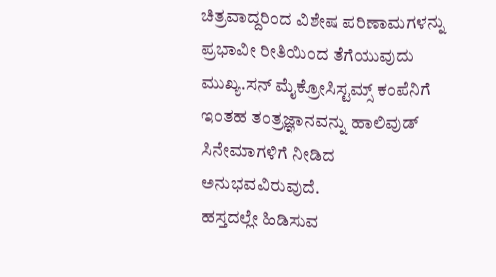ಚಿತ್ರವಾದ್ದರಿಂದ ವಿಶೇಷ ಪರಿಣಾಮಗಳನ್ನು ಪ್ರಭಾವೀ ರೀತಿಯಿಂದ ತೆಗೆಯುವುದು ಮುಖ್ಯ.ಸನ್ ಮೈಕ್ರೋಸಿಸ್ಟಮ್ಸ್ ಕಂಪೆನಿಗೆ ಇಂತಹ ತಂತ್ರಜ್ಞಾನವನ್ನು ಹಾಲಿವುಡ್ ಸಿನೇಮಾಗಳಿಗೆ ನೀಡಿದ ಅನುಭವವಿರುವುದೆ.
ಹಸ್ತದಲ್ಲೇ ಹಿಡಿಸುವ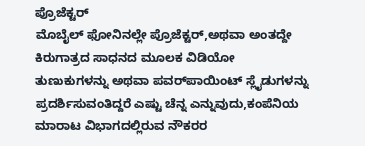ಪ್ರೊಜೆಕ್ಟರ್
ಮೊಬೈಲ್ ಫೋನಿನಲ್ಲೇ ಪ್ರೊಜೆಕ್ಟರ್,ಅಥವಾ ಅಂತದ್ದೇ ಕಿರುಗಾತ್ರದ ಸಾಧನದ ಮೂಲಕ ವಿಡಿಯೋ ತುಣುಕುಗಳನ್ನು ಅಥವಾ ಪವರ್‌ಪಾಯಿಂಟ್ ಸ್ಲೈಡುಗಳನ್ನು ಪ್ರದರ್ಶಿಸುವಂತಿದ್ದರೆ ಎಷ್ಟು ಚೆನ್ನ ಎನ್ನುವುದು,ಕಂಪೆನಿಯ ಮಾರಾಟ ವಿಭಾಗದಲ್ಲಿರುವ ನೌಕರರ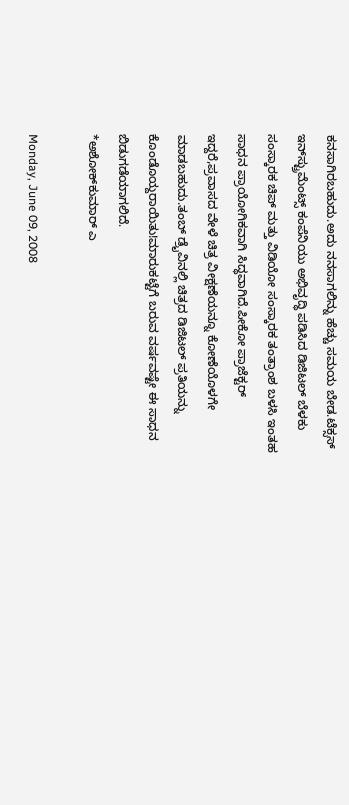ಕನಸಾಗಿರಬಹುದು.ಅದು ನನಸಾಗಲಿನ್ನು ಹೆಚ್ಚು ಸಮಯ ಬೇಡ.ಟೆಕ್ಸಸ್ ಇನ್‌ಸ್ಟ್ರುಮೆಂಟ್ಸ್ ಕಂಪೆನಿಯು ಅಭಿವೃದ್ಧಿ ಪಡಿಸಿದ ಡಿಜಿಟಲ್ ಬೆಳಕು ಸಂಸ್ಕಾರಕ ಚಿಪ್ ಮತ್ತು ವಿಡಿಯೋ ಸಂಸ್ಕಾರಕ ತಂತ್ರಾಂಶ ಬಳಸಿ ಇಂತಹ ಸಾಧನ ಪ್ರಾಯೋಗಿಕವಾಗಿ ಸಿದ್ಧವಾಗಿದೆ.ಪೀಕೋ ಪ್ರಾಜೆಕ್ಟರ್ ಇದ್ದರೆ,ಪ್ರವಾಸದ ವೇಳೆ ಚಿತ್ರ ವೀಕ್ಷಣೆಯನ್ನೂ ಕೋಣೆಯೊಳಗೇ ಮಾಡಬಹುದು.ತಂಬ್ ಡ್ರೈವಿನಲ್ಲಿ ಚಿತ್ರದ ಡಿಜಿಟಲ್ ಪ್ರತಿಯನ್ನು ಕೊಂಡೊಯ್ದರಾಯಿತು!ಮಾರುಕಟ್ಟೆಗೆ ಬರುವ ವರ್ಷವಷ್ಟೇ ಈ ಸಾಧನ ಬಿಡುಗಡೆಯಾಗಲಿದೆ.
*ಅಶೋಕ್‌ಕುಮಾರ್ ಎ

Monday, June 09, 2008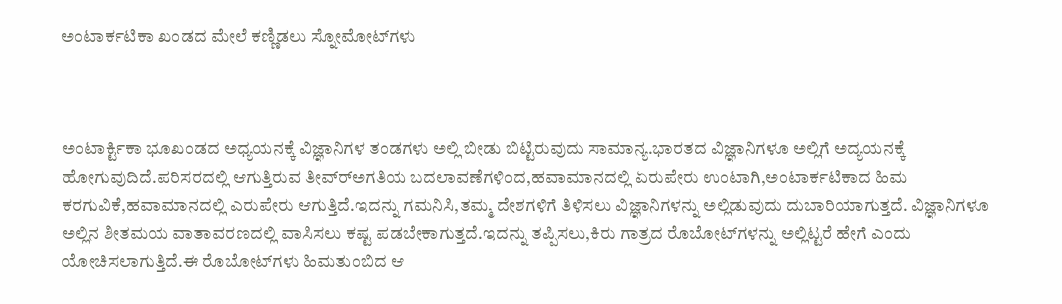ಅಂಟಾರ್ಕಟಿಕಾ ಖಂಡದ ಮೇಲೆ ಕಣ್ಣಿಡಲು ಸ್ನೋಮೋಟ್‌ಗಳು



ಅಂಟಾರ್ಕ್ಟಿಕಾ ಭೂಖಂಡದ ಅಧ್ಯಯನಕ್ಕೆ ವಿಜ್ಞಾನಿಗಳ ತಂಡಗಳು ಅಲ್ಲಿ ಬೀಡು ಬಿಟ್ಟಿರುವುದು ಸಾಮಾನ್ಯ.ಭಾರತದ ವಿಜ್ಞಾನಿಗಳೂ ಅಲ್ಲಿಗೆ ಅದ್ಯಯನಕ್ಕೆ ಹೋಗುವುದಿದೆ.ಪರಿಸರದಲ್ಲಿ ಆಗುತ್ತಿರುವ ತೀವ್ರ್‍ಅಗತಿಯ ಬದಲಾವಣೆಗಳಿಂದ,ಹವಾಮಾನದಲ್ಲಿ ಏರುಪೇರು ಉಂಟಾಗಿ,ಅಂಟಾರ್ಕಟಿಕಾದ ಹಿಮ ಕರಗುವಿಕೆ,ಹವಾಮಾನದಲ್ಲಿ ಎರುಪೇರು ಆಗುತ್ತಿದೆ.ಇದನ್ನು ಗಮನಿಸಿ,ತಮ್ಮ ದೇಶಗಳಿಗೆ ತಿಳಿಸಲು ವಿಜ್ಞಾನಿಗಳನ್ನು ಅಲ್ಲಿಡುವುದು ದುಬಾರಿಯಾಗುತ್ತದೆ. ವಿಜ್ಞಾನಿಗಳೂ ಅಲ್ಲಿನ ಶೀತಮಯ ವಾತಾವರಣದಲ್ಲಿ ವಾಸಿಸಲು ಕಷ್ಟ ಪಡಬೇಕಾಗುತ್ತದೆ.ಇದನ್ನು ತಪ್ಪಿಸಲು,ಕಿರು ಗಾತ್ರದ ರೊಬೋಟ್‍ಗಳನ್ನು ಅಲ್ಲಿಟ್ಟರೆ ಹೇಗೆ ಎಂದು ಯೋಚಿಸಲಾಗುತ್ತಿದೆ.ಈ ರೊಬೋಟ್‌ಗಳು ಹಿಮತುಂಬಿದ ಆ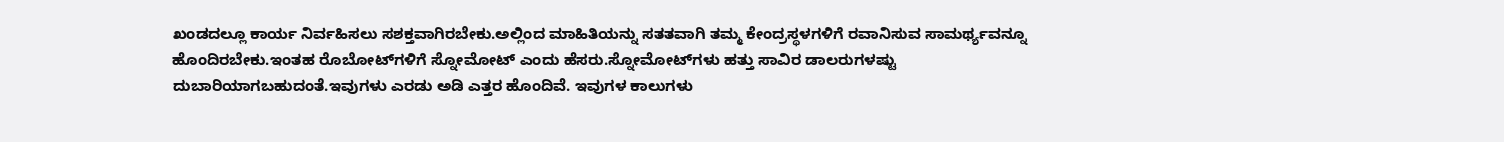ಖಂಡದಲ್ಲೂ ಕಾರ್ಯ ನಿರ್ವಹಿಸಲು ಸಶಕ್ತವಾಗಿರಬೇಕು.ಅಲ್ಲಿಂದ ಮಾಹಿತಿಯನ್ನು ಸತತವಾಗಿ ತಮ್ಮ ಕೇಂದ್ರಸ್ಥಳಗಳಿಗೆ ರವಾನಿಸುವ ಸಾಮರ್ಥ್ಯವನ್ನೂ ಹೊಂದಿರಬೇಕು.ಇಂತಹ ರೊಬೋಟ್‌ಗಳಿಗೆ ಸ್ನೋಮೋಟ್ ಎಂದು ಹೆಸರು.ಸ್ನೋಮೋಟ್‌ಗಳು ಹತ್ತು ಸಾವಿರ ಡಾಲರುಗಳಷ್ಟು ದುಬಾರಿಯಾಗಬಹುದಂತೆ.ಇವುಗಳು ಎರಡು ಅಡಿ ಎತ್ತರ ಹೊಂದಿವೆ. ಇವುಗಳ ಕಾಲುಗಳು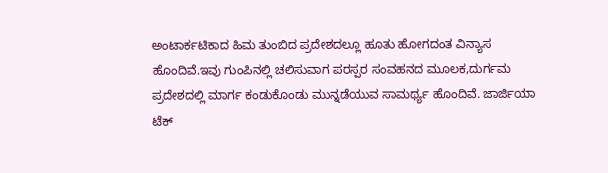ಅಂಟಾರ್ಕಟಿಕಾದ ಹಿಮ ತುಂಬಿದ ಪ್ರದೇಶದಲ್ಲೂ ಹೂತು ಹೋಗದಂತ ವಿನ್ಯಾಸ ಹೊಂದಿವೆ.ಇವು ಗುಂಪಿನಲ್ಲಿ ಚಲಿಸುವಾಗ ಪರಸ್ಪರ ಸಂವಹನದ ಮೂಲಕ,ದುರ್ಗಮ ಪ್ರದೇಶದಲ್ಲಿ ಮಾರ್ಗ ಕಂಡುಕೊಂಡು ಮುನ್ನಡೆಯುವ ಸಾಮರ್ಥ್ಯ ಹೊಂದಿವೆ. ಜಾರ್ಜಿಯಾ ಟೆಕ್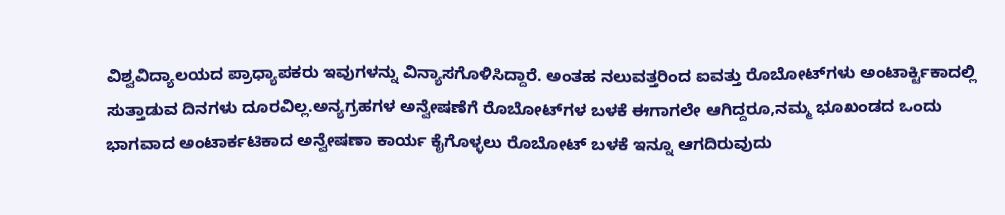ವಿಶ್ವವಿದ್ಯಾಲಯದ ಪ್ರಾಧ್ಯಾಪಕರು ಇವುಗಳನ್ನು ವಿನ್ಯಾಸಗೊಳಿಸಿದ್ದಾರೆ. ಅಂತಹ ನಲುವತ್ತರಿಂದ ಐವತ್ತು ರೊಬೋಟ್‌ಗಳು ಅಂಟಾರ್ಕ್ಟಿಕಾದಲ್ಲಿ ಸುತ್ತಾಡುವ ದಿನಗಳು ದೂರವಿಲ್ಲ.ಅನ್ಯಗ್ರಹಗಳ ಅನ್ವೇಷಣೆಗೆ ರೊಬೋಟ್‌ಗಳ ಬಳಕೆ ಈಗಾಗಲೇ ಆಗಿದ್ದರೂ,ನಮ್ಮ ಭೂಖಂಡದ ಒಂದು ಭಾಗವಾದ ಅಂಟಾರ್ಕಟಿಕಾದ ಅನ್ವೇಷಣಾ ಕಾರ್ಯ ಕೈಗೊಳ್ಳಲು ರೊಬೋಟ್ ಬಳಕೆ ಇನ್ನೂ ಆಗದಿರುವುದು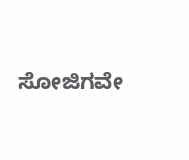ಸೋಜಿಗವೇ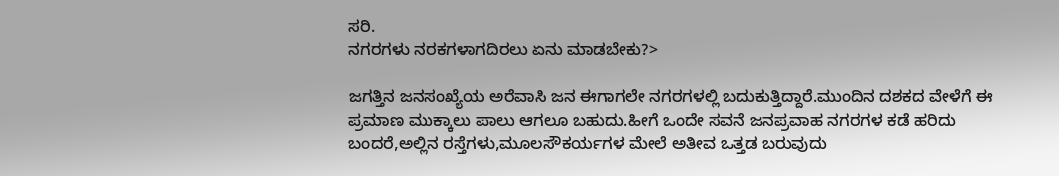ಸರಿ.
ನಗರಗಳು ನರಕಗಳಾಗದಿರಲು ಏನು ಮಾಡಬೇಕು?>

ಜಗತ್ತಿನ ಜನಸಂಖ್ಯೆಯ ಅರೆವಾಸಿ ಜನ ಈಗಾಗಲೇ ನಗರಗಳಲ್ಲಿ ಬದುಕುತ್ತಿದ್ದಾರೆ.ಮುಂದಿನ ದಶಕದ ವೇಳೆಗೆ ಈ ಪ್ರಮಾಣ ಮುಕ್ಕಾಲು ಪಾಲು ಆಗಲೂ ಬಹುದು.ಹೀಗೆ ಒಂದೇ ಸವನೆ ಜನಪ್ರವಾಹ ನಗರಗಳ ಕಡೆ ಹರಿದು ಬಂದರೆ,ಅಲ್ಲಿನ ರಸ್ತೆಗಳು,ಮೂಲಸೌಕರ್ಯಗಳ ಮೇಲೆ ಅತೀವ ಒತ್ತಡ ಬರುವುದು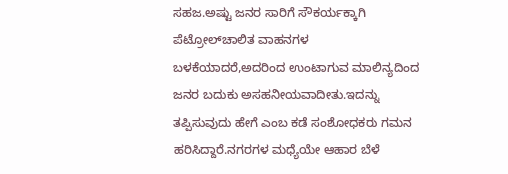ಸಹಜ.ಅಷ್ಟು ಜನರ ಸಾರಿಗೆ ಸೌಕರ್ಯಕ್ಕಾಗಿ ಪೆಟ್ರೋಲ್‌ಚಾಲಿತ ವಾಹನಗಳ ಬಳಕೆಯಾದರೆ,ಅದರಿಂದ ಉಂಟಾಗುವ ಮಾಲಿನ್ಯದಿಂದ ಜನರ ಬದುಕು ಅಸಹನೀಯವಾದೀತು.ಇದನ್ನು ತಪ್ಪಿಸುವುದು ಹೇಗೆ ಎಂಬ ಕಡೆ ಸಂಶೋಧಕರು ಗಮನ ಹರಿಸಿದ್ದಾರೆ.ನಗರಗಳ ಮಧ್ಯೆಯೇ ಆಹಾರ ಬೆಳೆ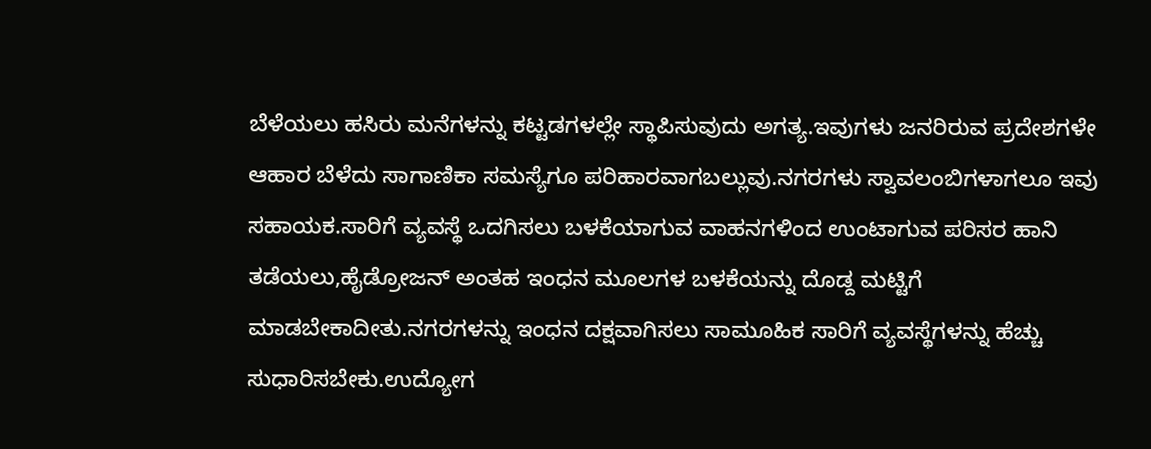ಬೆಳೆಯಲು ಹಸಿರು ಮನೆಗಳನ್ನು ಕಟ್ಟಡಗಳಲ್ಲೇ ಸ್ಥಾಪಿಸುವುದು ಅಗತ್ಯ.ಇವುಗಳು ಜನರಿರುವ ಪ್ರದೇಶಗಳೇ ಆಹಾರ ಬೆಳೆದು ಸಾಗಾಣಿಕಾ ಸಮಸ್ಯೆಗೂ ಪರಿಹಾರವಾಗಬಲ್ಲುವು.ನಗರಗಳು ಸ್ವಾವಲಂಬಿಗಳಾಗಲೂ ಇವು ಸಹಾಯಕ.ಸಾರಿಗೆ ವ್ಯವಸ್ಥೆ ಒದಗಿಸಲು ಬಳಕೆಯಾಗುವ ವಾಹನಗಳಿಂದ ಉಂಟಾಗುವ ಪರಿಸರ ಹಾನಿ ತಡೆಯಲು,ಹೈಡ್ರೋಜನ್ ಅಂತಹ ಇಂಧನ ಮೂಲಗಳ ಬಳಕೆಯನ್ನು ದೊಡ್ದ ಮಟ್ಟಿಗೆ ಮಾಡಬೇಕಾದೀತು.ನಗರಗಳನ್ನು ಇಂಧನ ದಕ್ಷವಾಗಿಸಲು ಸಾಮೂಹಿಕ ಸಾರಿಗೆ ವ್ಯವಸ್ಥೆಗಳನ್ನು ಹೆಚ್ಚು ಸುಧಾರಿಸಬೇಕು.ಉದ್ಯೋಗ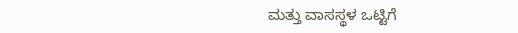ಮತ್ತು ವಾಸಸ್ಥಳ ಒಟ್ಟಿಗೆ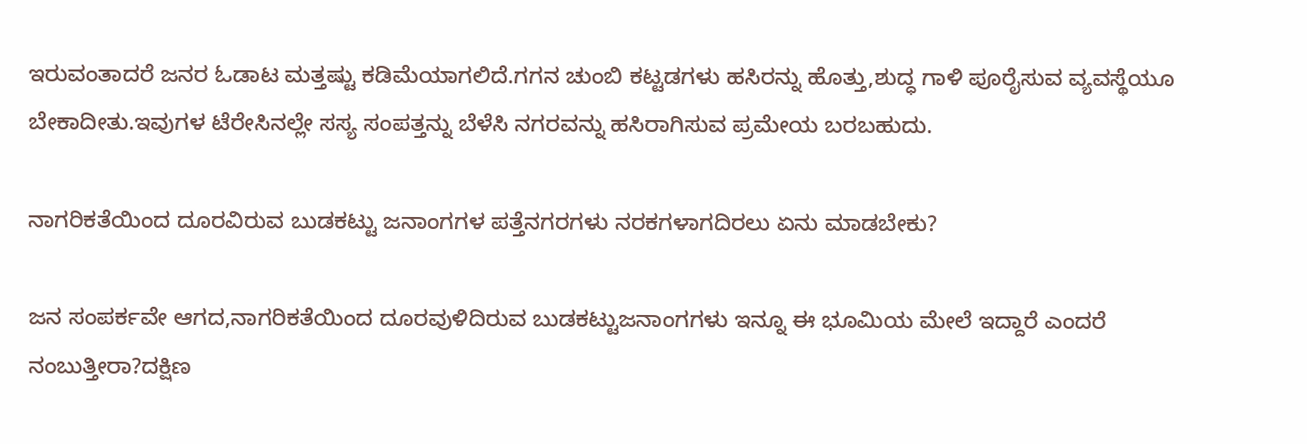ಇರುವಂತಾದರೆ ಜನರ ಓಡಾಟ ಮತ್ತಷ್ಟು ಕಡಿಮೆಯಾಗಲಿದೆ.ಗಗನ ಚುಂಬಿ ಕಟ್ಟಡಗಳು ಹಸಿರನ್ನು ಹೊತ್ತು,ಶುದ್ಧ ಗಾಳಿ ಪೂರೈಸುವ ವ್ಯವಸ್ಥೆಯೂ ಬೇಕಾದೀತು.ಇವುಗಳ ಟೆರೇಸಿನಲ್ಲೇ ಸಸ್ಯ ಸಂಪತ್ತನ್ನು ಬೆಳೆಸಿ ನಗರವನ್ನು ಹಸಿರಾಗಿಸುವ ಪ್ರಮೇಯ ಬರಬಹುದು.

ನಾಗರಿಕತೆಯಿಂದ ದೂರವಿರುವ ಬುಡಕಟ್ಟು ಜನಾಂಗಗಳ ಪತ್ತೆನಗರಗಳು ನರಕಗಳಾಗದಿರಲು ಏನು ಮಾಡಬೇಕು?

ಜನ ಸಂಪರ್ಕವೇ ಆಗದ,ನಾಗರಿಕತೆಯಿಂದ ದೂರವುಳಿದಿರುವ ಬುಡಕಟ್ಟುಜನಾಂಗಗಳು ಇನ್ನೂ ಈ ಭೂಮಿಯ ಮೇಲೆ ಇದ್ದಾರೆ ಎಂದರೆ ನಂಬುತ್ತೀರಾ?ದಕ್ಷಿಣ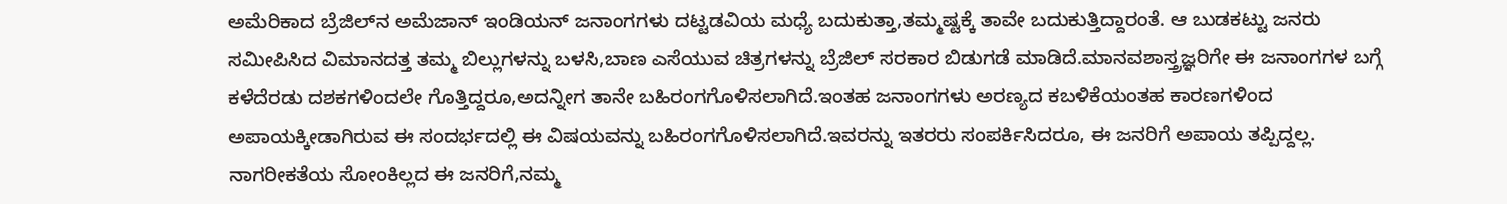ಅಮೆರಿಕಾದ ಬ್ರೆಜಿಲ್‍ನ ಅಮೆಜಾನ್ ಇಂಡಿಯನ್ ಜನಾಂಗಗಳು ದಟ್ಟಡವಿಯ ಮಧ್ಯೆ ಬದುಕುತ್ತಾ,ತಮ್ಮಷ್ಟಕ್ಕೆ ತಾವೇ ಬದುಕುತ್ತಿದ್ದಾರಂತೆ. ಆ ಬುಡಕಟ್ಟು ಜನರು ಸಮೀಪಿಸಿದ ವಿಮಾನದತ್ತ ತಮ್ಮ ಬಿಲ್ಲುಗಳನ್ನು ಬಳಸಿ,ಬಾಣ ಎಸೆಯುವ ಚಿತ್ರಗಳನ್ನು ಬ್ರೆಜಿಲ್ ಸರಕಾರ ಬಿಡುಗಡೆ ಮಾಡಿದೆ.ಮಾನವಶಾಸ್ತ್ರಜ್ಞರಿಗೇ ಈ ಜನಾಂಗಗಳ ಬಗ್ಗೆ ಕಳೆದೆರಡು ದಶಕಗಳಿಂದಲೇ ಗೊತ್ತಿದ್ದರೂ,ಅದನ್ನೀಗ ತಾನೇ ಬಹಿರಂಗಗೊಳಿಸಲಾಗಿದೆ.ಇಂತಹ ಜನಾಂಗಗಳು ಅರಣ್ಯದ ಕಬಳಿಕೆಯಂತಹ ಕಾರಣಗಳಿಂದ ಅಪಾಯಕ್ಕೀಡಾಗಿರುವ ಈ ಸಂದರ್ಭದಲ್ಲಿ ಈ ವಿಷಯವನ್ನು ಬಹಿರಂಗಗೊಳಿಸಲಾಗಿದೆ.ಇವರನ್ನು ಇತರರು ಸಂಪರ್ಕಿಸಿದರೂ, ಈ ಜನರಿಗೆ ಅಪಾಯ ತಪ್ಪಿದ್ದಲ್ಲ. ನಾಗರೀಕತೆಯ ಸೋಂಕಿಲ್ಲದ ಈ ಜನರಿಗೆ,ನಮ್ಮ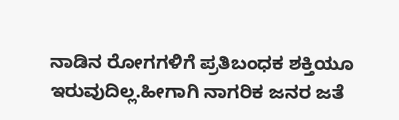ನಾಡಿನ ರೋಗಗಳಿಗೆ ಪ್ರತಿಬಂಧಕ ಶಕ್ತಿಯೂ ಇರುವುದಿಲ್ಲ.ಹೀಗಾಗಿ ನಾಗರಿಕ ಜನರ ಜತೆ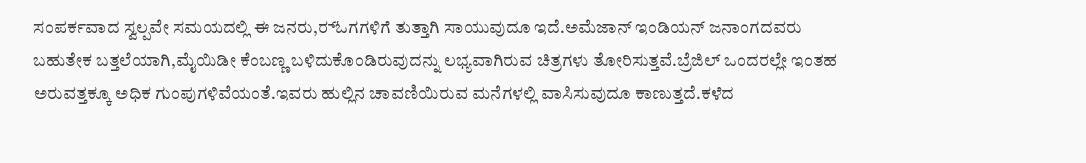ಸಂಪರ್ಕವಾದ ಸ್ವಲ್ಪವೇ ಸಮಯದಲ್ಲಿ ಈ ಜನರು,ರ್‍ಓಗಗಳಿಗೆ ತುತ್ತಾಗಿ ಸಾಯುವುದೂ ಇದೆ.ಅಮೆಜಾನ್ ಇಂಡಿಯನ್ ಜನಾಂಗದವರು ಬಹುತೇಕ ಬತ್ತಲೆಯಾಗಿ,ಮೈಯಿಡೀ ಕೆಂಬಣ್ಣ ಬಳಿದುಕೊಂಡಿರುವುದನ್ನು ಲಭ್ಯವಾಗಿರುವ ಚಿತ್ರಗಳು ತೋರಿಸುತ್ತವೆ.ಬ್ರೆಜಿಲ್ ಒಂದರಲ್ಲೇ ಇಂತಹ ಅರುವತ್ತಕ್ಕೂ ಅಧಿಕ ಗುಂಪುಗಳಿವೆಯಂತೆ.ಇವರು ಹುಲ್ಲಿನ ಚಾವಣಿಯಿರುವ ಮನೆಗಳಲ್ಲಿ ವಾಸಿಸುವುದೂ ಕಾಣುತ್ತದೆ.ಕಳೆದ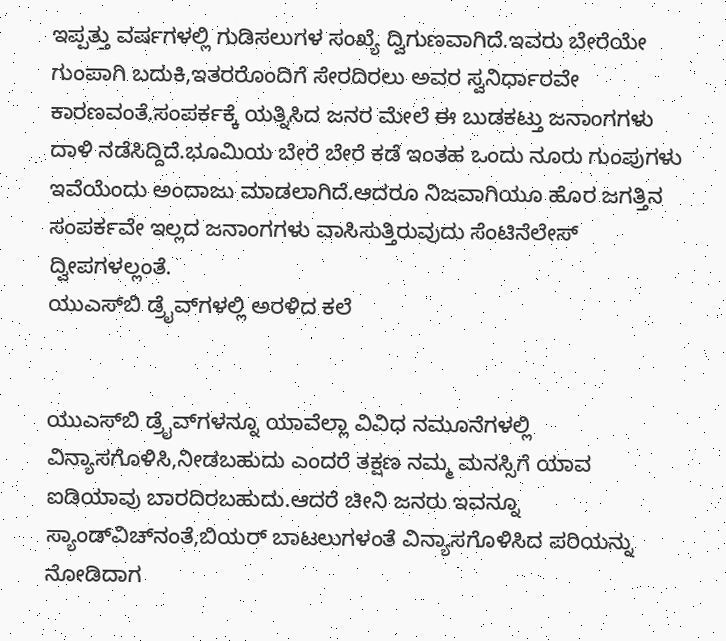ಇಪ್ಪತ್ತು ವರ್ಷಗಳಲ್ಲಿ ಗುಡಿಸಲುಗಳ ಸಂಖ್ಯೆ ದ್ವಿಗುಣವಾಗಿದೆ.ಇವರು ಬೇರೆಯೇ ಗುಂಪಾಗಿ ಬದುಕಿ,ಇತರರೊಂದಿಗೆ ಸೇರದಿರಲು ಅವರ ಸ್ವನಿರ್ಧಾರವೇ ಕಾರಣವಂತೆ.ಸಂಪರ್ಕಕ್ಕೆ ಯತ್ನಿಸಿದ ಜನರ ಮೇಲೆ ಈ ಬುಡಕಟ್ತು ಜನಾಂಗಗಳು ದಾಳಿ ನಡೆಸಿದ್ದಿದೆ.ಭೂಮಿಯ ಬೇರೆ ಬೇರೆ ಕಡೆ ಇಂತಹ ಒಂದು ನೂರು ಗುಂಪುಗಳು ಇವೆಯೆಂದು ಅಂದಾಜು ಮಾಡಲಾಗಿದೆ.ಆದರೂ ನಿಜವಾಗಿಯೂ ಹೊರ ಜಗತ್ತಿನ ಸಂಪರ್ಕವೇ ಇಲ್ಲದ ಜನಾಂಗಗಳು ವಾಸಿಸುತ್ತಿರುವುದು ಸೆಂಟಿನೆಲೇಸ್ ದ್ವೀಪಗಳಲ್ಲಂತೆ.
ಯುಎಸ್‌ಬಿ ಡ್ರೈವ್‍ಗಳಲ್ಲಿ ಅರಳಿದ ಕಲೆ


ಯುಎಸ್‌ಬಿ ಡ್ರೈವ್‌ಗಳನ್ನೂ ಯಾವೆಲ್ಲಾ ವಿವಿಧ ನಮೂನೆಗಳಲ್ಲಿ ವಿನ್ಯಾಸಗೊಳಿಸಿ,ನೀಡಬಹುದು ಎಂದರೆ ತಕ್ಷಣ ನಮ್ಮ ಮನಸ್ಸಿಗೆ ಯಾವ ಐಡಿಯಾವು ಬಾರದಿರಬಹುದು.ಆದರೆ ಚೀನಿ ಜನರು ಇವನ್ನೂ ಸ್ಯಾಂಡ್‌ವಿಚ್‌ನಂತೆ,ಬಿಯರ್ ಬಾಟಲುಗಳಂತೆ ವಿನ್ಯಾಸಗೊಳಿಸಿದ ಪರಿಯನ್ನು ನೋಡಿದಾಗ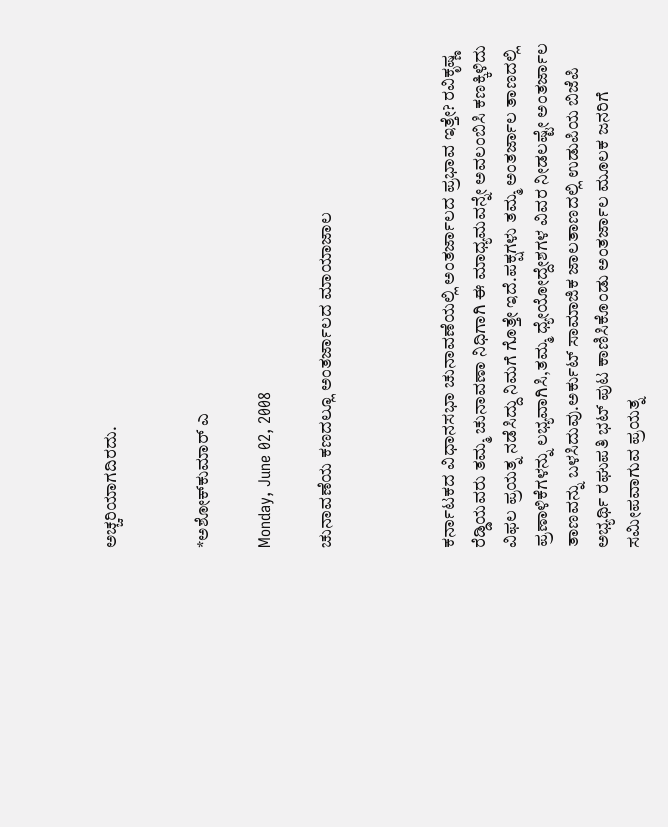ಅಚ್ಚರಿಯಾಗದಿರದು.


*ಅಶೋಕ್‌ಕುಮಾರ್ ಎ

Monday, June 02, 2008

ಚುನಾವಣೆಯ ಕಣದಲ್ಲೂ ಅಂತರ್ಜಾಲದ ಮಾಯಾಜಾಲ



ಕರ್ನಾಟಕದ ವಿಧಾನಸಭಾ ಚುನಾವಣೆಯಲ್ಲಿ ಅಂತರ್ಜಾಲದ ಪ್ರಭಾವ ಇತ್ತೇ? ರವಿಕೃಷ್ಣ ರೆಡ್ಡಿಯವರು ತಮ್ಮ ಚುನಾವಣಾ ನಿಧಿಗಾಗಿ ಈ ಮಾಧ್ಯಮವನ್ನೇ ಅವಲಂಬಿಸಿ ಕಣಕ್ಕಿಳಿದು ವಿಫಲ ಪ್ರಯತ್ನ ನಡೆಸಿದ್ದು ನಿಮಗೆ ಗೊತ್ತೇ ಇದೆ.ಪಕ್ಷಗಳು ತಮ್ಮ ಅಂತರ್ಜಾಲ ತಾಣದಲ್ಲಿ ಪ್ರಣಾಳಿಕೆಗಳನ್ನು ಲಭ್ಯವಾಗಿಸಿ,ತಮ್ಮ ಧ್ಯೇಯೋದ್ದೇಶಗಳ ವಿವರ ನೀಡಲಷ್ಟೇ ಅಂತರ್ಜಾಲ ತಾಣವನ್ನು ಬಳಸಿದುವು.ಅರ್ಕುಟ್ ಸಾಮಾಜಿಕ ಜಾಲತಾಣದಲ್ಲಿ ಉಡುಪಿಯ ಬಿಜೆಪಿ ಅಭ್ಯರ್ಥಿ ರಘುಪತಿ ಭಟ್ ಪುಟ ಕಾಣಿಸಿಕೊಂಡು ಅಂತರ್ಜಾಲ ಮೂಲಕ ಜನರಿಗೆ ಸಮೀಪವಾಗುವ ಪ್ರಯತ್ನ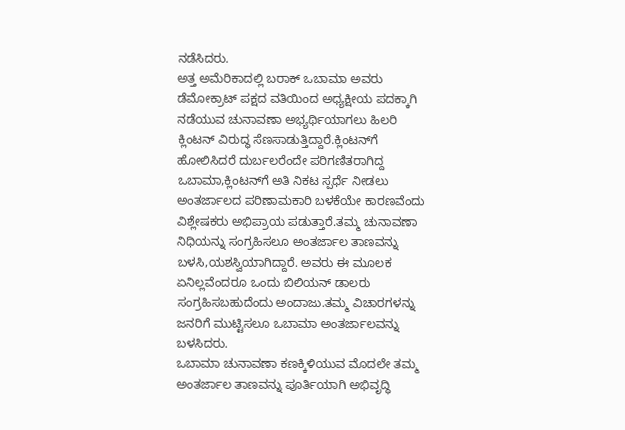ನಡೆಸಿದರು.
ಅತ್ತ ಅಮೆರಿಕಾದಲ್ಲಿ ಬರಾಕ್ ಒಬಾಮಾ ಅವರು ಡೆಮೋಕ್ರಾಟ್ ಪಕ್ಷದ ವತಿಯಿಂದ ಅಧ್ಯಕ್ಷೀಯ ಪದಕ್ಕಾಗಿ ನಡೆಯುವ ಚುನಾವಣಾ ಅಭ್ಯರ್ಥಿಯಾಗಲು ಹಿಲರಿ ಕ್ಲಿಂಟನ್ ವಿರುದ್ಧ ಸೆಣಸಾಡುತ್ತಿದ್ದಾರೆ.ಕ್ಲಿಂಟನ್‌ಗೆ ಹೋಲಿಸಿದರೆ ದುರ್ಬಲರೆಂದೇ ಪರಿಗಣಿತರಾಗಿದ್ದ ಒಬಾಮಾ,ಕ್ಲಿಂಟನ್‌ಗೆ ಅತಿ ನಿಕಟ ಸ್ಪರ್ಧೆ ನೀಡಲು ಅಂತರ್ಜಾಲದ ಪರಿಣಾಮಕಾರಿ ಬಳಕೆಯೇ ಕಾರಣವೆಂದು ವಿಶ್ಲೇಷಕರು ಅಭಿಪ್ರಾಯ ಪಡುತ್ತಾರೆ.ತಮ್ಮ ಚುನಾವಣಾ ನಿಧಿಯನ್ನು ಸಂಗ್ರಹಿಸಲೂ ಅಂತರ್ಜಾಲ ತಾಣವನ್ನು ಬಳಸಿ,ಯಶಸ್ವಿಯಾಗಿದ್ದಾರೆ. ಅವರು ಈ ಮೂಲಕ ಏನಿಲ್ಲವೆಂದರೂ ಒಂದು ಬಿಲಿಯನ್ ಡಾಲರು ಸಂಗ್ರಹಿಸಬಹುದೆಂದು ಅಂದಾಜು.ತಮ್ಮ ವಿಚಾರಗಳನ್ನು ಜನರಿಗೆ ಮುಟ್ಟಿಸಲೂ ಒಬಾಮಾ ಅಂತರ್ಜಾಲವನ್ನು ಬಳಸಿದರು.
ಒಬಾಮಾ ಚುನಾವಣಾ ಕಣಕ್ಕಿಳಿಯುವ ಮೊದಲೇ ತಮ್ಮ ಅಂತರ್ಜಾಲ ತಾಣವನ್ನು ಪೂರ್ತಿಯಾಗಿ ಅಭಿವೃದ್ಧಿ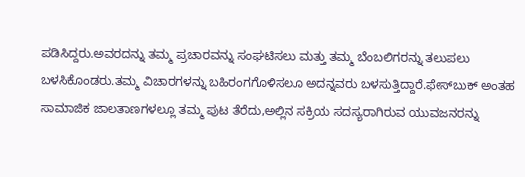ಪಡಿಸಿದ್ದರು.ಅವರದನ್ನು ತಮ್ಮ ಪ್ರಚಾರವನ್ನು ಸಂಘಟಿಸಲು ಮತ್ತು ತಮ್ಮ ಬೆಂಬಲಿಗರನ್ನು ತಲುಪಲು ಬಳಸಿಕೊಂಡರು.ತಮ್ಮ ವಿಚಾರಗಳನ್ನು ಬಹಿರಂಗಗೊಳಿಸಲೂ ಅದನ್ನವರು ಬಳಸುತ್ತಿದ್ದಾರೆ.ಫೇಸ್‍ಬುಕ್ ಅಂತಹ ಸಾಮಾಜಿಕ ಜಾಲತಾಣಗಳಲ್ಲೂ ತಮ್ಮ ಪುಟ ತೆರೆದು,ಅಲ್ಲಿನ ಸಕ್ರಿಯ ಸದಸ್ಯರಾಗಿರುವ ಯುವಜನರನ್ನು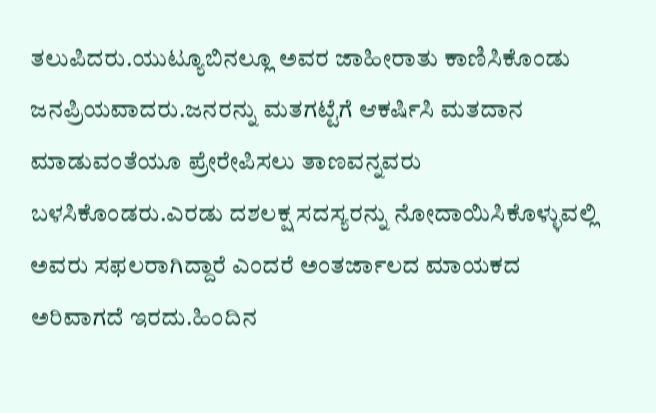ತಲುಪಿದರು.ಯುಟ್ಯೂಬಿನಲ್ಲೂ ಅವರ ಜಾಹೀರಾತು ಕಾಣಿಸಿಕೊಂಡು ಜನಪ್ರಿಯವಾದರು.ಜನರನ್ನು ಮತಗಟ್ಟೆಗೆ ಆಕರ್ಷಿಸಿ ಮತದಾನ ಮಾಡುವಂತೆಯೂ ಪ್ರೇರೇಪಿಸಲು ತಾಣವನ್ನವರು ಬಳಸಿಕೊಂಡರು.ಎರಡು ದಶಲಕ್ಷ ಸದಸ್ಯರನ್ನು ನೋದಾಯಿಸಿಕೊಳ್ಳುವಲ್ಲಿ ಅವರು ಸಫಲರಾಗಿದ್ದಾರೆ ಎಂದರೆ ಅಂತರ್ಜಾಲದ ಮಾಯಕದ ಅರಿವಾಗದೆ ಇರದು.ಹಿಂದಿನ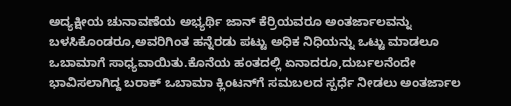ಅದ್ಯಕ್ಷೀಯ ಚುನಾವಣೆಯ ಅಭ್ಯರ್ಥಿ ಜಾನ್ ಕೆರ್ರಿಯವರೂ ಅಂತರ್ಜಾಲವನ್ನು ಬಳಸಿಕೊಂಡರೂ,ಅವರಿಗಿಂತ ಹನ್ನೆರಡು ಪಟ್ಟು ಅಧಿಕ ನಿಧಿಯನ್ನು ಒಟ್ಟು ಮಾಡಲೂ ಒಬಾಮಾಗೆ ಸಾಧ್ಯವಾಯಿತು.ಕೊನೆಯ ಹಂತದಲ್ಲಿ ಏನಾದರೂ,ದುರ್ಬಲನೆಂದೇ ಭಾವಿಸಲಾಗಿದ್ದ ಬರಾಕ್ ಒಬಾಮಾ ಕ್ಲಿಂಟನ್‌ಗೆ ಸಮಬಲದ ಸ್ಪರ್ಧೆ ನೀಡಲು ಅಂತರ್ಜಾಲ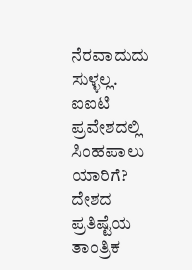ನೆರವಾದುದು ಸುಳ್ಳಲ್ಲ.
ಐಐಟಿ ಪ್ರವೇಶದಲ್ಲಿ ಸಿಂಹಪಾಲು ಯಾರಿಗೆ?
ದೇಶದ ಪ್ರತಿಷ್ಟೆಯ ತಾಂತ್ರಿಕ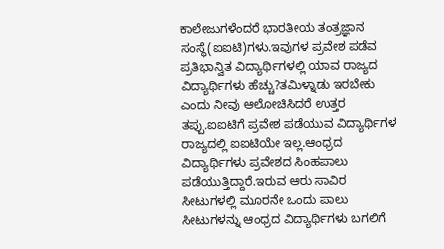ಕಾಲೇಜುಗಳೆಂದರೆ ಭಾರತೀಯ ತಂತ್ರಜ್ಞಾನ ಸಂಸ್ಥೆ(ಐಐಟಿ)ಗಳು.ಇವುಗಳ ಪ್ರವೇಶ ಪಡೆವ ಪ್ರತಿಭಾನ್ವಿತ ವಿದ್ಯಾರ್ಥಿಗಳಲ್ಲಿ ಯಾವ ರಾಜ್ಯದ ವಿದ್ಯಾರ್ಥಿಗಳು ಹೆಚ್ಚು?ತಮಿಳ್ನಾಡು ಇರಬೇಕು ಎಂದು ನೀವು ಆಲೋಚಿಸಿದರೆ ಉತ್ತರ ತಪ್ಪು.ಐಐಟಿಗೆ ಪ್ರವೇಶ ಪಡೆಯುವ ವಿದ್ಯಾರ್ಥಿಗಳ ರಾಜ್ಯದಲ್ಲಿ ಐಐಟಿಯೇ ಇಲ್ಲ.ಆಂಧ್ರದ ವಿದ್ಯಾರ್ಥಿಗಳು ಪ್ರವೇಶದ ಸಿಂಹಪಾಲು ಪಡೆಯುತ್ತಿದ್ದಾರೆ.ಇರುವ ಆರು ಸಾವಿರ ಸೀಟುಗಳಲ್ಲಿ ಮೂರನೇ ಒಂದು ಪಾಲು ಸೀಟುಗಳನ್ನು ಆಂಧ್ರದ ವಿದ್ಯಾರ್ಥಿಗಳು ಬಗಲಿಗೆ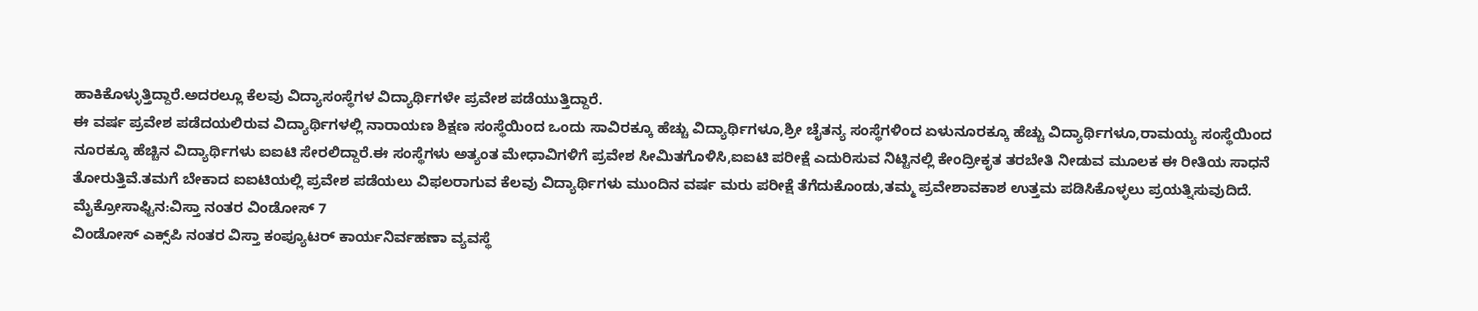ಹಾಕಿಕೊಳ್ಳುತ್ತಿದ್ದಾರೆ.ಅದರಲ್ಲೂ ಕೆಲವು ವಿದ್ಯಾಸಂಸ್ಥೆಗಳ ವಿದ್ಯಾರ್ಥಿಗಳೇ ಪ್ರವೇಶ ಪಡೆಯುತ್ತಿದ್ದಾರೆ.
ಈ ವರ್ಷ ಪ್ರವೇಶ ಪಡೆದಯಲಿರುವ ವಿದ್ಯಾರ್ಥಿಗಳಲ್ಲಿ ನಾರಾಯಣ ಶಿಕ್ಷಣ ಸಂಸ್ಥೆಯಿಂದ ಒಂದು ಸಾವಿರಕ್ಕೂ ಹೆಚ್ಚು ವಿದ್ಯಾರ್ಥಿಗಳೂ,ಶ್ರೀ ಚೈತನ್ಯ ಸಂಸ್ಥೆಗಳಿಂದ ಏಳುನೂರಕ್ಕೂ ಹೆಚ್ಚು ವಿದ್ಯಾರ್ಥಿಗಳೂ,ರಾಮಯ್ಯ ಸಂಸ್ಥೆಯಿಂದ ನೂರಕ್ಕೂ ಹೆಚ್ಚಿನ ವಿದ್ಯಾರ್ಥಿಗಳು ಐಐಟಿ ಸೇರಲಿದ್ದಾರೆ.ಈ ಸಂಸ್ಥೆಗಳು ಅತ್ಯಂತ ಮೇಧಾವಿಗಳಿಗೆ ಪ್ರವೇಶ ಸೀಮಿತಗೊಳಿಸಿ,ಐಐಟಿ ಪರೀಕ್ಷೆ ಎದುರಿಸುವ ನಿಟ್ಟಿನಲ್ಲಿ ಕೇಂದ್ರೀಕೃತ ತರಬೇತಿ ನೀಡುವ ಮೂಲಕ ಈ ರೀತಿಯ ಸಾಧನೆ ತೋರುತ್ತಿವೆ.ತಮಗೆ ಬೇಕಾದ ಐಐಟಿಯಲ್ಲಿ ಪ್ರವೇಶ ಪಡೆಯಲು ವಿಫಲರಾಗುವ ಕೆಲವು ವಿದ್ಯಾರ್ಥಿಗಳು ಮುಂದಿನ ವರ್ಷ ಮರು ಪರೀಕ್ಷೆ ತೆಗೆದುಕೊಂಡು,ತಮ್ಮ ಪ್ರವೇಶಾವಕಾಶ ಉತ್ತಮ ಪಡಿಸಿಕೊಳ್ಳಲು ಪ್ರಯತ್ನಿಸುವುದಿದೆ.
ಮೈಕ್ರೋಸಾಫ್ಟಿನ:ವಿಸ್ತಾ ನಂತರ ವಿಂಡೋಸ್ 7
ವಿಂಡೋಸ್ ಎಕ್ಸ್‌ಪಿ ನಂತರ ವಿಸ್ತಾ ಕಂಪ್ಯೂಟರ್ ಕಾರ್ಯನಿರ್ವಹಣಾ ವ್ಯವಸ್ಥೆ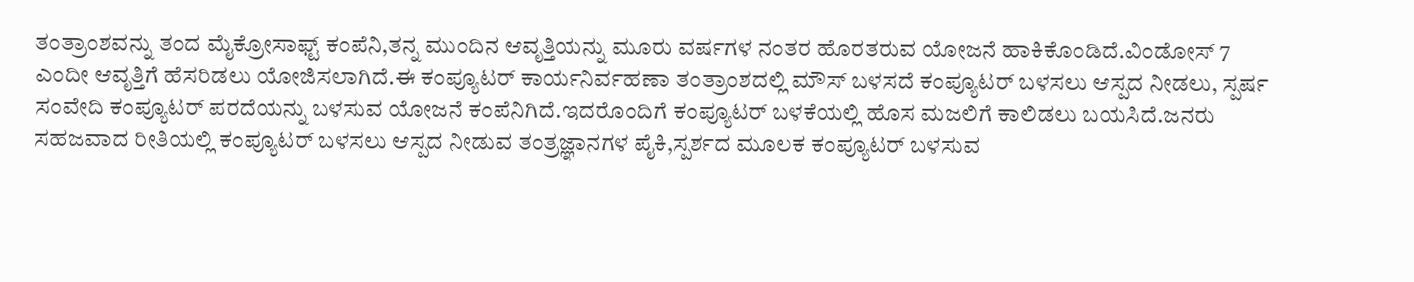ತಂತ್ರಾಂಶವನ್ನು ತಂದ ಮೈಕ್ರೋಸಾಫ್ಟ್ ಕಂಪೆನಿ,ತನ್ನ ಮುಂದಿನ ಆವೃತ್ತಿಯನ್ನು ಮೂರು ವರ್ಷಗಳ ನಂತರ ಹೊರತರುವ ಯೋಜನೆ ಹಾಕಿಕೊಂಡಿದೆ.ವಿಂಡೋಸ್ 7 ಎಂದೀ ಆವೃತ್ತಿಗೆ ಹೆಸರಿಡಲು ಯೋಜಿಸಲಾಗಿದೆ.ಈ ಕಂಪ್ಯೂಟರ್ ಕಾರ್ಯನಿರ್ವಹಣಾ ತಂತ್ರಾಂಶದಲ್ಲಿ ಮೌಸ್ ಬಳಸದೆ ಕಂಪ್ಯೂಟರ್ ಬಳಸಲು ಆಸ್ಪದ ನೀಡಲು, ಸ್ಪರ್ಷ ಸಂವೇದಿ ಕಂಪ್ಯೂಟರ್ ಪರದೆಯನ್ನು ಬಳಸುವ ಯೋಜನೆ ಕಂಪೆನಿಗಿದೆ.ಇದರೊಂದಿಗೆ ಕಂಪ್ಯೂಟರ್ ಬಳಕೆಯಲ್ಲಿ ಹೊಸ ಮಜಲಿಗೆ ಕಾಲಿಡಲು ಬಯಸಿದೆ.ಜನರು ಸಹಜವಾದ ರೀತಿಯಲ್ಲಿ ಕಂಪ್ಯೂಟರ್ ಬಳಸಲು ಆಸ್ಪದ ನೀಡುವ ತಂತ್ರಜ್ಞಾನಗಳ ಪೈಕಿ,ಸ್ಪರ್ಶದ ಮೂಲಕ ಕಂಪ್ಯೂಟರ್ ಬಳಸುವ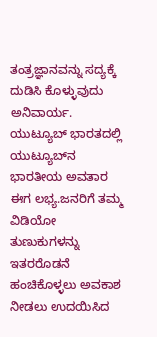ತಂತ್ರಜ್ಞಾನವನ್ನು ಸದ್ಯಕ್ಕೆ ದುಡಿಸಿ ಕೊಳ್ಳುವುದು ಅನಿವಾರ್ಯ.
ಯುಟ್ಯೂಬ್ ಭಾರತದಲ್ಲಿ
ಯುಟ್ಯೂಬ್‌ನ ಭಾರತೀಯ ಅವತಾರ ಈಗ ಲಭ್ಯ.ಜನರಿಗೆ ತಮ್ಮ ವಿಡಿಯೋ ತುಣುಕುಗಳನ್ನು ಇತರರೊಡನೆ ಹಂಚಿಕೊಳ್ಳಲು ಅವಕಾಶ ನೀಡಲು ಉದಯಿಸಿದ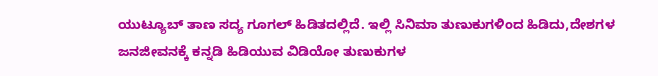ಯುಟ್ಯೂಬ್ ತಾಣ ಸದ್ಯ ಗೂಗಲ್ ಹಿಡಿತದಲ್ಲಿದೆ. ಇಲ್ಲಿ ಸಿನಿಮಾ ತುಣುಕುಗಳಿಂದ ಹಿಡಿದು,ದೇಶಗಳ ಜನಜೀವನಕ್ಕೆ ಕನ್ನಡಿ ಹಿಡಿಯುವ ವಿಡಿಯೋ ತುಣುಕುಗಳ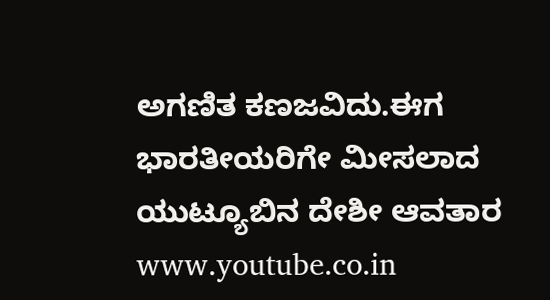ಅಗಣಿತ ಕಣಜವಿದು.ಈಗ ಭಾರತೀಯರಿಗೇ ಮೀಸಲಾದ ಯುಟ್ಯೂಬಿನ ದೇಶೀ ಆವತಾರ www.youtube.co.in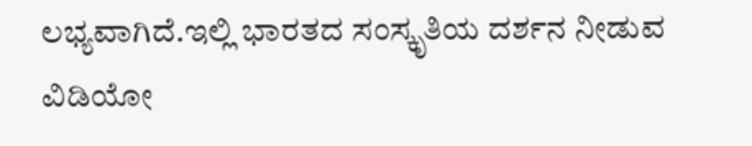ಲಭ್ಯವಾಗಿದೆ.ಇಲ್ಲಿ ಭಾರತದ ಸಂಸ್ಕೃತಿಯ ದರ್ಶನ ನೀಡುವ ವಿಡಿಯೋ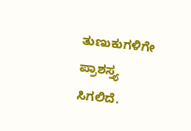ತುಣುಕುಗಳಿಗೇ ಪ್ರಾಶಸ್ತ್ಯ ಸಿಗಲಿದೆ.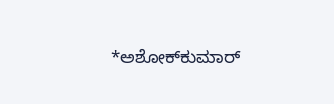*ಅಶೋಕ್‌ಕುಮಾರ್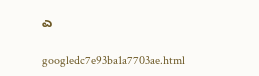ಎ

googledc7e93ba1a7703ae.html